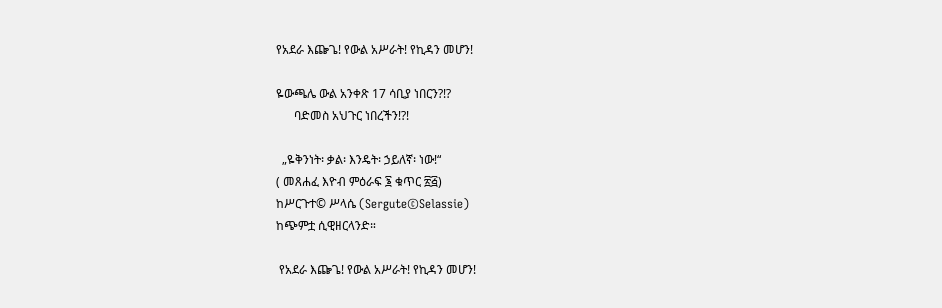የአደራ እጬጌ! የውል አሥራት! የኪዳን መሆን!

ዬውጫሌ ውል አንቀጽ 17 ሳቢያ ነበርን?!?
      ባድመስ አህጉር ነበረችን!?!

  „ዬቅንነት፡ ቃል፡ እንዴት፡ ኃይለኛ፡ ነው!“
( መጸሐፈ እዮብ ምዕራፍ ፮ ቁጥር ፳፭)
ከሥርጉተ© ሥላሴ (Sergute©Selassie)
ከጭምቷ ሲዊዘርላንድ።

 የአደራ እጬጌ! የውል አሥራት! የኪዳን መሆን!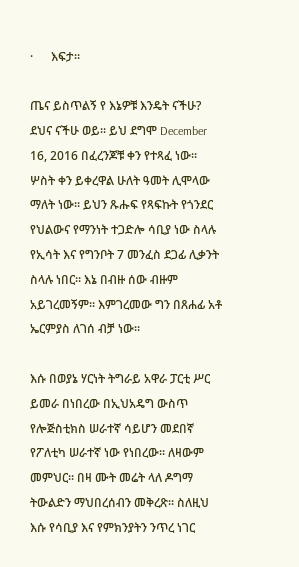·      እፍታ።

ጤና ይስጥልኝ የ እኔዎቹ እንዴት ናችሁ? ደህና ናችሁ ወይ። ይህ ደግሞ December 16, 2016 በፈረንጆቹ ቀን የተጻፈ ነው። ሦስት ቀን ይቀረዋል ሁለት ዓመት ሊሞላው ማለት ነው። ይህን ጹሑፍ የጻፍኩት የጎንደር የህልውና የማንነት ተጋድሎ ሳቢያ ነው ስላሉ  የኢሳት እና የግንቦት 7 መንፈስ ደጋፊ ሊቃንት ስላሉ ነበር። እኔ በብዙ ሰው ብዙም አይገረመኝም። እምገረመው ግን በጸሐፊ አቶ ኤርምያስ ለገሰ ብቻ ነው።

እሱ በወያኔ ሃርነት ትግራይ አዋራ ፓርቲ ሥር ይመራ በነበረው በኢህአዴግ ውስጥ የሎጅስቲክስ ሠራተኛ ሳይሆን መደበኛ የፖለቲካ ሠራተኛ ነው የነበረው። ለዛውም መምህር። በዛ ሙት መሬት ላለ ዶግማ ትውልድን ማህበረሰብን መቅረጽ። ስለዚህ እሱ የሳቢያ እና የምክንያትን ንጥረ ነገር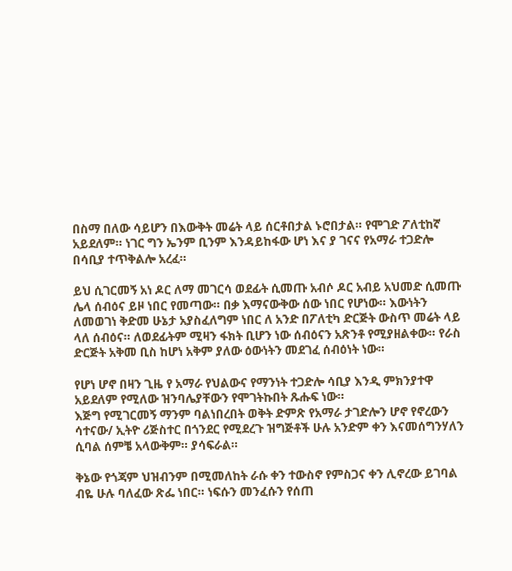በስማ በለው ሳይሆን በእውቅት መሬት ላይ ሰርቶበታል ኑሮበታል። የሞገድ ፖለቲከኛ አይደለም። ነገር ግን ኤንም ቢንም እንዳይከፋው ሆነ እና ያ ገናና የአማራ ተጋድሎ በሳቢያ ተጥቅልሎ አረፈ።

ይህ ሲገርመኝ አነ ዶር ለማ መገርሳ ወደፊት ሲመጡ አብሶ ዶር አብይ አህመድ ሲመጡ ሌላ ሰብዕና ይዞ ነበር የመጣው። በቃ እማናውቅው ሰው ነበር የሆነው። እውነትን ለመወገነ ቅድመ ሁኔታ አያስፈለግም ነበር ለ አንድ በፖለቲካ ድርጅት ውስጥ መሬት ላይ ላለ ሰብዕና። ለወደፊትም ሚዛን ፋክት ቢሆን ነው ሰብዕናን አጽንቶ የሚያዘልቀው። የራስ ድርጅት አቅመ ቢስ ከሆነ አቅም ያለው ዕውነትን መደገፈ ሰብዕነት ነው።

የሆነ ሆኖ በዛን ጊዜ የ አማራ የህልውና የማንነት ተጋድሎ ሳቢያ እንዲ ምክንያተዋ አይደለም የሚለው ዝንባሌያቸውን የሞገትኩበት ጹሑፍ ነው።
እጅግ የሚገርመኝ ማንም ባልነበረበት ወቅት ድምጽ የአማራ ታገድሎን ሆኖ የኖረውን ሳተናው/ ኢትዮ ሪጅስተር በጎንደር የሚደረጉ ዝግጅቶች ሁሉ አንድም ቀን እናመሰግንሃለን ሲባል ሰምቼ አላውቅም። ያሳፍራል።

ቅኔው የጎጃም ህዝብንም በሚመለከት ራሱ ቀን ተውስኖ የምስጋና ቀን ሊኖረው ይገባል ብዬ ሁሉ ባለፈው ጽፌ ነበር። ነፍሱን መንፈሱን የሰጠ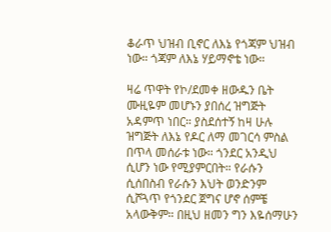ቆራጥ ህዝብ ቢኖር ለእኔ የጎጃም ህዝብ ነው። ጎጃም ለእኔ ሃይማኖቴ ነው።

ዛሬ ጥዋት የኮ/ደመቀ ዘውዱን ቤት ሙዚዬም መሆኑን ያበሰረ ዝግጅት አዳምጥ ነበር። ያስደሰተኝ ከዛ ሁሉ ዝግጅት ለእኔ የዶር ለማ መገርሳ ምስል በጥላ መሰራቱ ነው። ጎንደር አንዲህ ሲሆን ነው የሚያምርበት። የራሱን ሲሰበስብ የራሱን እህት ወንድንም ሲሾጓጥ የጎንደር ጀግና ሆኖ ሰምቼ አላውቅም። በዚህ ዘመን ግን እዬሰማሁን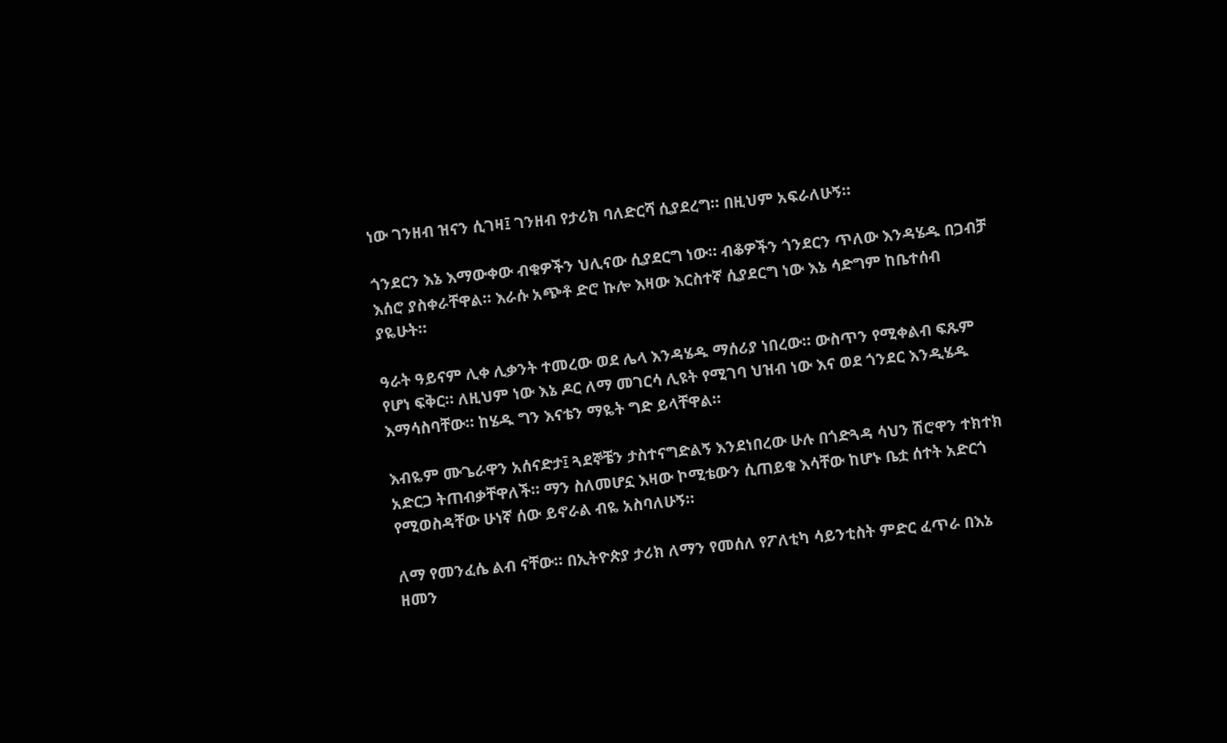ነው ገንዘብ ዝናን ሲገዛ፤ ገንዘብ የታሪክ ባለድርሻ ሲያደረግ። በዚህም አፍራለሁኝ።

ጎንደርን እኔ እማውቀው ብቁዎችን ህሊናው ሲያደርግ ነው። ብቆዎችን ጎንደርን ጥለው እንዳሄዱ በጋብቻ እሰሮ ያስቀራቸዋል። እራሱ አጭቶ ድሮ ኩሎ እዛው እርስተኛ ሲያደርግ ነው እኔ ሳድግም ከቤተሰብ ያዬሁት።

ዓራት ዓይናም ሊቀ ሊቃንት ተመረው ወደ ሌላ እንዳሄዱ ማሰሪያ ነበረው። ውስጥን የሚቀልብ ፍጹም የሆነ ፍቅር። ለዚህም ነው እኔ ዶር ለማ መገርሳ ሊዩት የሚገባ ህዝብ ነው እና ወደ ጎንደር እንዲሄዱ እማሳስባቸው። ከሄዱ ግን እናቴን ማዬት ግድ ይላቸዋል።

እብዬም ሙጌራዋን አሰናድታ፤ ጓደኞቼን ታስተናግድልኝ እንደነበረው ሁሉ በጎድጓዳ ሳህን ሽሮዋን ተክተክ አድርጋ ትጠብቃቸዋለች። ማን ስለመሆኗ እዛው ኮሚቴውን ሲጠይቁ እሳቸው ከሆኑ ቤቷ ሰተት አድርጎ የሚወስዳቸው ሁነኛ ሰው ይኖራል ብዬ አስባለሁኝ።

ለማ የመንፈሴ ልብ ናቸው። በኢትዮጵያ ታሪክ ለማን የመሰለ የፖለቲካ ሳይንቲስት ምድር ፈጥራ በእኔ ዘመን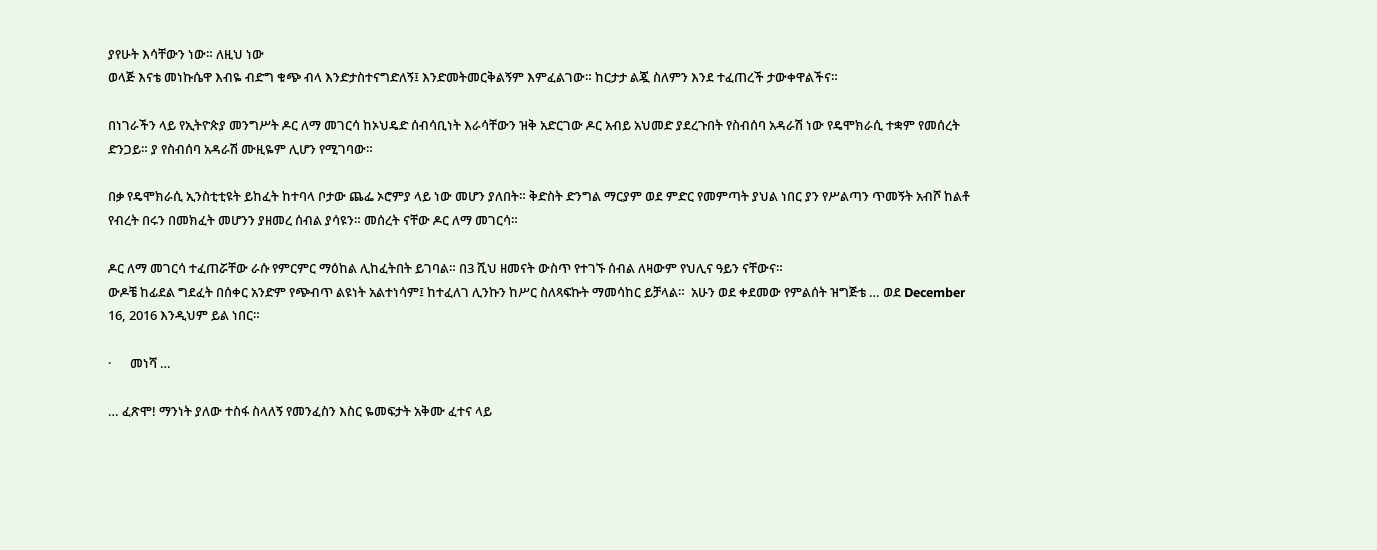ያየሁት እሳቸውን ነው። ለዚህ ነው
ወላጅ እናቴ መነኩሴዋ እብዬ ብድግ ቁጭ ብላ እንድታስተናግድለኝ፤ እንድመትመርቅልኝም እምፈልገው። ከርታታ ልጇ ስለምን እንደ ተፈጠረች ታውቀዋልችና።

በነገራችን ላይ የኢትዮጵያ መንግሥት ዶር ለማ መገርሳ ከኦህዴድ ሰብሳቢነት እራሳቸውን ዝቅ አድርገው ዶር አብይ አህመድ ያደረጉበት የስብሰባ አዳራሽ ነው የዴሞክራሲ ተቋም የመሰረት ድንጋይ። ያ የስብሰባ አዳራሽ ሙዚዬም ሊሆን የሚገባው።

በቃ የዴሞክራሲ ኢንስቲቲዩት ይከፈት ከተባላ ቦታው ጨፌ ኦሮምያ ላይ ነው መሆን ያለበት። ቅድስት ድንግል ማርያም ወደ ምድር የመምጣት ያህል ነበር ያን የሥልጣን ጥመኝት አብሾ ከልቶ የብረት በሩን በመክፈት መሆንን ያዘመረ ሰብል ያሳዩን። መሰረት ናቸው ዶር ለማ መገርሳ።

ዶር ለማ መገርሳ ተፈጠሯቸው ራሱ የምርምር ማዕከል ሊከፈትበት ይገባል። በ3 ሺህ ዘመናት ውስጥ የተገኙ ሰብል ለዛውም የህሊና ዓይን ናቸውና።
ውዶቼ ከፊደል ግደፈት በሰቀር አንድም የጭብጥ ልዩነት አልተነሳም፤ ከተፈለገ ሊንኩን ከሥር ስለጻፍኩት ማመሳከር ይቻላል።  አሁን ወደ ቀደመው የምልሰት ዝግጅቴ … ወደ December 16, 2016 እንዲህም ይል ነበር።

·      መነሻ …

… ፈጽሞ! ማንነት ያለው ተስፋ ስላለኝ የመንፈስን እስር ዬመፍታት አቅሙ ፈተና ላይ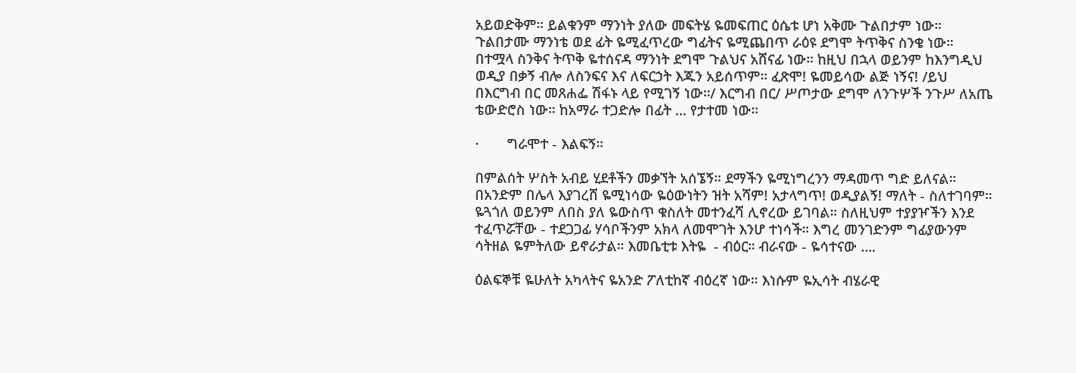አይወድቅም። ይልቁንም ማንነት ያለው መፍትሄ ዬመፍጠር ዕሴቱ ሆነ አቅሙ ጉልበታም ነው። ጉልበታሙ ማንነቴ ወደ ፊት ዬሚፈጥረው ግፊትና ዬሚጨበጥ ራዕዩ ደግሞ ትጥቅና ስንቄ ነው። በተሟላ ስንቅና ትጥቅ ዬተሰናዳ ማንነት ደግሞ ጉልህና አሸናፊ ነው። ከዚህ በኋላ ወይንም ከእንግዲህ ወዲያ በቃኝ ብሎ ለስንፍና እና ለፍርኃት እጁን አይሰጥም። ፈጽሞ! ዬመይሳው ልጅ ነኝና! /ይህ በእርግብ በር መጸሐፌ ሽፋኑ ላይ የሚገኝ ነው።/ እርግብ በር/ ሥጦታው ደግሞ ለንጉሦች ንጉሥ ለአጤ ቴውድሮስ ነው። ከአማራ ተጋድሎ በፊት … የታተመ ነው።

·       ግራሞተ - እልፍኝ።

በምልሰት ሦስት አብይ ሂደቶችን መቃኘት አሰኜኝ። ደማችን ዬሚነግረንን ማዳመጥ ግድ ይለናል። በአንድም በሌላ እያገረሸ ዬሚነሳው ዬዕውነትን ዝት አሻም! አታላግጥ! ወዲያልኝ! ማለት - ስለተገባም። ዬጓጎለ ወይንም ለበስ ያለ ዬውስጥ ቁስለት መተንፈሻ ሊኖረው ይገባል። ስለዚህም ተያያዦችን እንደ ተፈጥሯቸው - ተደጋጋፊ ሃሳቦችንም አክላ ለመሞገት እንሆ ተነሳች። እግረ መንገድንም ግፊያውንም ሳትዘል ዬምትለው ይኖራታል። እመቤቲቱ እትዬ  - ብዕር። ብራናው - ዬሳተናው ….

ዕልፍኞቹ ዬሁለት አካላትና ዬአንድ ፖለቲከኛ ብዕረኛ ነው። እነሱም ዬኢሳት ብሄራዊ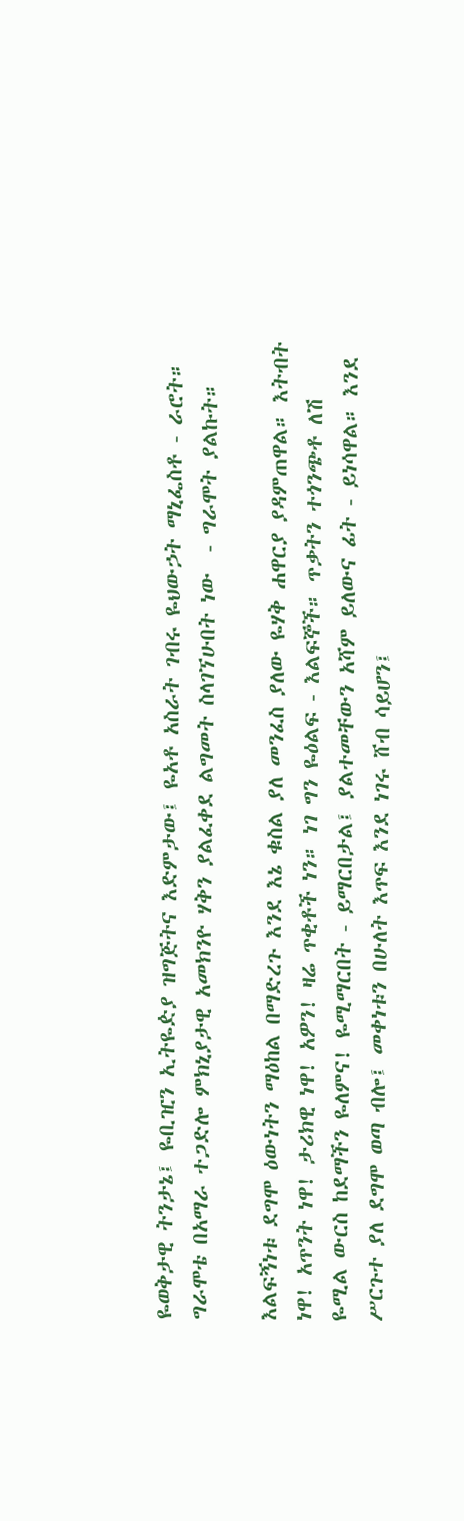ዬወቅታዊ ትንታኔ፤ ዬቢዢን ኢትዬዽያ ዝግጅትና እድምታው፤ ዬአቶ አስራት ገብሩ ዬህውኃት ማኒፌስቶ - ራሮት። ግራሞቴ በአማራ ተጋድሎ ምክኒያታዊ አመክንዮ ሃቅን ያልፈቀደ ልግመት ስላገኘሁበት ነው  - ግራሞት ያልኩት።

እልፍኝነቱ ደግሞ ዕውነትን ማዕከል በማድረጉ እንደ እኔ ቁስል ያለ መንፈስ ያለው ዬሃቅ ሐዋርያ ያዳምጠዋል። እትብት ነዋ! አጥንት ነዋ! ታሪክዊ ነዋ! አዎን! ዛሬ ጥቂቶች ነን። ነገ ግን ዬዕልፍ - እልፍኞች። ጥቃትን ተጎንጭቶ ለሽ ዬሚል ውርስ ከደማችን ዬለምና! ዬሚማርበት - ይማርበታል፤ ያልተመቸውን አሻም ይለውና ፊት - ይነሳዋል። እንደ ሥርጉተ ያለ ደግሞ ወጣ ብሎ፤ መቀነቱን በሁለት እጥፍ እንደ ነገሩ ሸብ ሳይሆን፤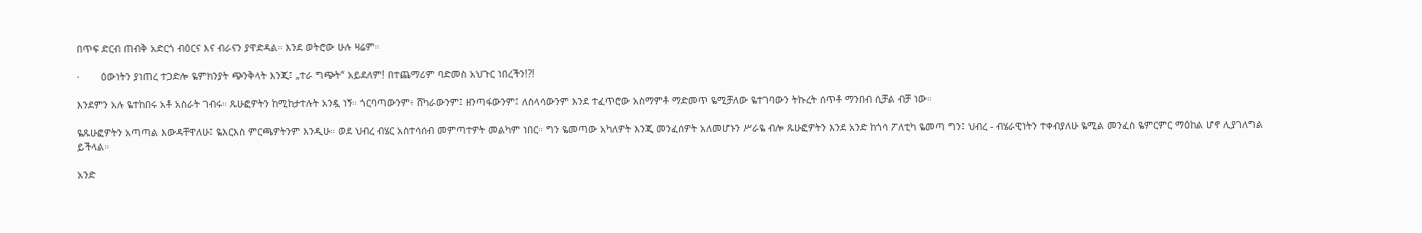በጥፍ ድርብ ጠብቅ አድርጎ ብዕርና እና ብራናን ያዋድዳል። እንደ ወትሮው ሁሉ ዛሬም።

·       ዕውነትን ያነጠረ ተጋድሎ ዬምክንያት ጭንቅላት እንጂ፤ „ተራ ግጭት“ አይደለም! በተጨማሪም ባድመስ አህጉር ነበረችን!?!

እንደምን አሉ ዬተከበሩ አቶ አስራት ገብሩ። ጹሁፎዎትን ከሚከታተሉት አንዷ ነኝ። ጎርባጣውንም፥ ሸካራውንም፤ ዘንጣፋውንም፤ ለስላሳውንም እንደ ተፈጥሮው አስማምቶ ማድመጥ ዬሚቻለው ዬተገባውን ትኩረት ሰጥቶ ማንበብ ሲቻል ብቻ ነው።

ዬጹሁፎዎትን አጣጣል እውዳቸዋለሁ፤ ዬእርእስ ምርጫዎትንም እንዲሁ። ወደ ህብረ ብሄር አስተሳሰብ መምጣተዎት መልካም ነበር። ግን ዬመጣው አካለዎት እንጂ መንፈሰዎት አለመሆኑን ሥራዬ ብሎ ጹሁፎዎትን እንደ አንድ ከጎሳ ፖለቲካ ዬመጣ ግን፤ ህብረ - ብሄራዊነትን ተቀብያለሁ ዬሚል መንፈስ ዬምርምር ማዕከል ሆኖ ሊያገለግል ይችላል።

አንድ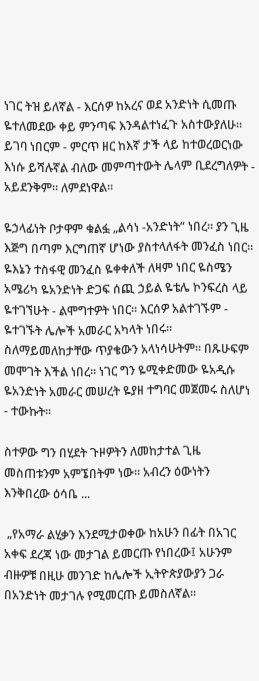ነገር ትዝ ይለኛል - እርሰዎ ከአረና ወደ አንድነት ሲመጡ ዬተለመደው ቀይ ምንጣፍ እንዳልተነፈጉ አስተውያለሁ። ይገባ ነበርም - ምርጥ ዘር ከእኛ ታች ላይ ከተወረወርነው እነሱ ይሻሉኛል ብለው መምጣተውት ሌላም ቢደረግለዎት - አይደንቅም። ለምደነዋል።

ዬኃላፊነት ቦታዋም ቁልፏ „ልሳነ -አንድነት“ ነበረ። ያን ጊዜ እጅግ በጣም እርግጠኛ ሆነው ያስተላለፋት መንፈስ ነበር። ዬእኔን ተስፋዊ መንፈስ ዬቀቀለች ለዛም ነበር ዬስሜን አሜሪካ ዬአንድነት ድጋፍ ሰጪ ኃይል ዬቴሌ ኮንፍረስ ላይ ዬተገኘሁት - ልሞግተዎት ነበር። እርሰዎ አልተገኙም - ዬተገኙት ሌሎች አመራር አካላት ነበሩ። ስለማይመለከታቸው ጥያቄውን አላነሳሁትም። በጹሁፍም መሞገት እችል ነበረ። ነገር ግን ዬሚቀድመው ዬአዲሱ ዬአንድነት አመራር መሠረት ዬያዘ ተግባር መጀመሩ ስለሆነ - ተውኩት።

ስተዎው ግን በሂደት ጉዞዎትን ለመከታተል ጊዜ መስጠቱንም አምኜበትም ነው። አብረን ዕውነትን እንቅበረው ዕሳቤ ...

 „የአማራ ልሂቃን እንደሚታወቀው ከአሁን በፊት በአገር አቀፍ ደረጃ ነው መታገል ይመርጡ የነበረው፤ አሁንም ብዙዎቹ በዚሁ መንገድ ከሌሎች ኢትዮጵያውያን ጋራ በአንድነት መታገሉ የሚመርጡ ይመስለኛል።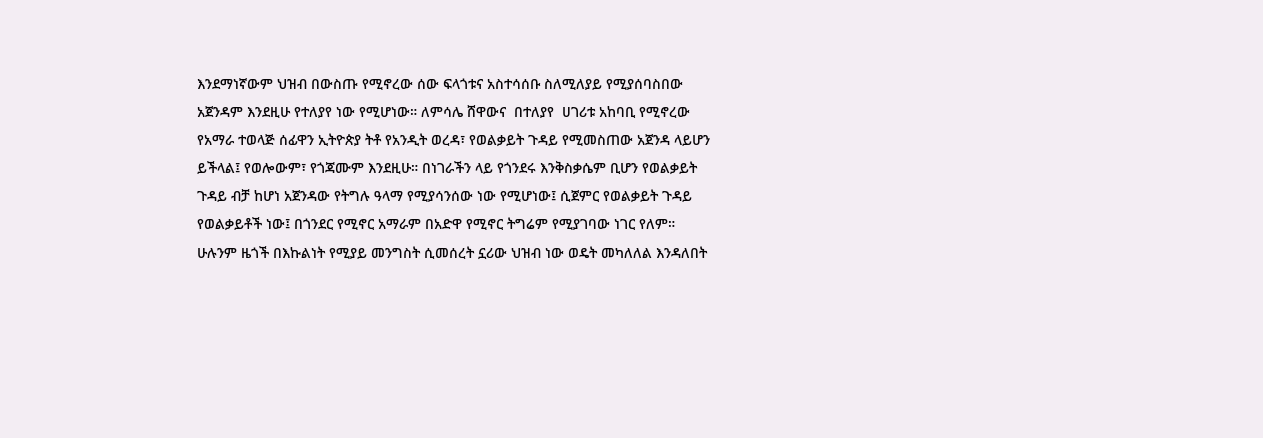እንደማነኛውም ህዝብ በውስጡ የሚኖረው ሰው ፍላጎቱና አስተሳሰቡ ስለሚለያይ የሚያሰባስበው አጀንዳም እንደዚሁ የተለያየ ነው የሚሆነው። ለምሳሌ ሸዋውና  በተለያየ  ሀገሪቱ አከባቢ የሚኖረው የአማራ ተወላጅ ሰፊዋን ኢትዮጵያ ትቶ የአንዲት ወረዳ፣ የወልቃይት ጉዳይ የሚመስጠው አጀንዳ ላይሆን ይችላል፤ የወሎውም፣ የጎጃሙም እንደዚሁ። በነገራችን ላይ የጎንደሩ እንቅስቃሴም ቢሆን የወልቃይት ጉዳይ ብቻ ከሆነ አጀንዳው የትግሉ ዓላማ የሚያሳንሰው ነው የሚሆነው፤ ሲጀምር የወልቃይት ጉዳይ የወልቃይቶች ነው፤ በጎንደር የሚኖር አማራም በአድዋ የሚኖር ትግሬም የሚያገባው ነገር የለም።  ሁሉንም ዜጎች በእኩልነት የሚያይ መንግስት ሲመሰረት ኗሪው ህዝብ ነው ወዴት መካለለል እንዳለበት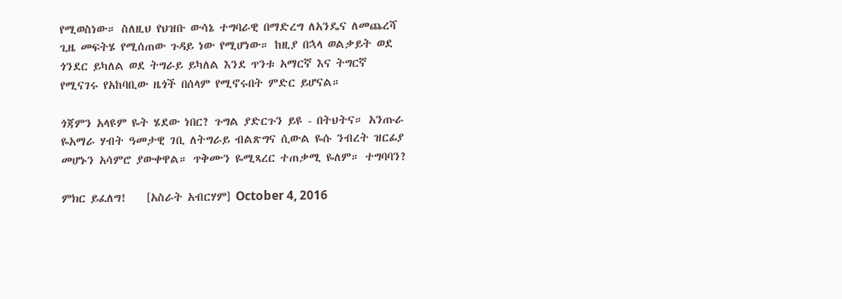የሚወስነው። ስለዚህ የህዝቡ ውሳኔ ተግባራዊ በማድረግ ለአንዴና ለመጨረሻ ጊዜ መፍትሄ የሚሰጠው ጉዳይ ነው የሚሆነው። ከዚያ በኋላ ወልቃይት ወደ ጎንደር ይካለል ወደ ትግራይ ይካለል እንደ ጥንቱ አማርኛ እና ትግርኛ የሚናገሩ የአከባቢው ዜጎች በሰላም የሚኖሩበት ምድር ይሆናል።

ጎጃምን አላዩም ዬት ሄደው ነበር? ጉግል ያድርጉን ይዩ - በትህትና። አንጡራ ዬአማራ ሃብት ዓመታዊ ገቢ ለትግራይ ብልጽግና ሲውል ዬሱ ንብረት ዝርፊያ መሆኑን አሳምሮ ያውቀዋል። ጥቅሙን ዬሚጻረር ተጠቃሚ ዬለም። ተግባባን?

ምክር ይፈለግ!    [አስራት አብርሃም] October 4, 2016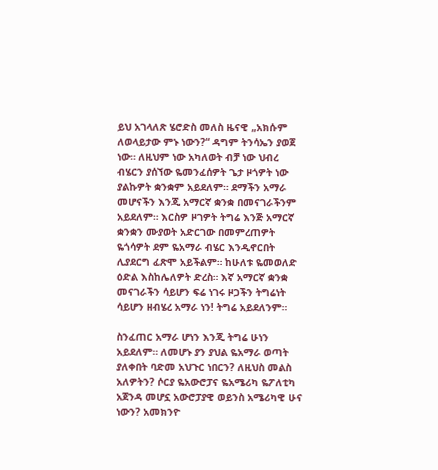ይህ አገላለጽ ሄሮድስ መለስ ዜናዊ „አክሱም ለወላይታው ምኑ ነውን?“ ዳግም ትንሳኤን ያወጀ ነው። ለዚህም ነው አካለወት ብቻ ነው ህብረ ብሄርን ያሰኘው ዬመንፈሰዎት ጌታ ዞጎዎት ነው ያልኩዎት ቋንቋም አይደለም። ደማችን አማራ መሆናችን እንጂ አማርኛ ቋንቋ በመናገራችንም አይደለም። እርስዎ ዞገዎት ትግሬ እንጅ አማርኛ ቋንቋን ሙያወት አድርገው በመምረጠዎት ዬጎሳዎት ደም ዬአማራ ብሄር እንዲኖርበት ሊያደርግ ፈጽሞ አይችልም። ከሁለቱ ዬመወለድ ዕድል እስከሌለዎት ድረስ። እኛ አማርኛ ቋንቋ መናገራችን ሳይሆን ፍሬ ነገሩ ዞጋችን ትግሬነት ሳይሆን ዘብሄረ አማራ ነን! ትግሬ አይደለንም።

ስንፈጠር አማራ ሆነን እንጂ ትግሬ ሁነን አይደለም። ለመሆኑ ያን ያህል ዬአማራ ወጣት ያለቀበት ባድመ አህጉር ነበርን? ለዚህስ መልስ አለዎትን? ሶርያ ዬአውሮፓና ዬአሜሪካ ዬፖለቲካ አጀንዳ መሆኗ አውሮፓያዊ ወይንስ አሜሪካዊ ሁና ነውን? አመክንዮ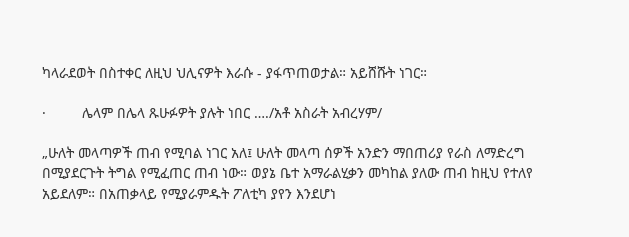ካላራደወት በስተቀር ለዚህ ህሊናዎት እራሱ - ያፋጥጠወታል። አይሸሹት ነገር።

·         ሌላም በሌላ ጹሁፉዎት ያሉት ነበር …./አቶ አስራት አብረሃም/

„ሁለት መላጣዎች ጠብ የሚባል ነገር አለ፤ ሁለት መላጣ ሰዎች አንድን ማበጠሪያ የራስ ለማድረግ በሚያደርጉት ትግል የሚፈጠር ጠብ ነው። ወያኔ ቤተ አማራልሂቃን መካከል ያለው ጠብ ከዚህ የተለየ አይደለም። በአጠቃላይ የሚያራምዱት ፖለቲካ ያየን እንደሆነ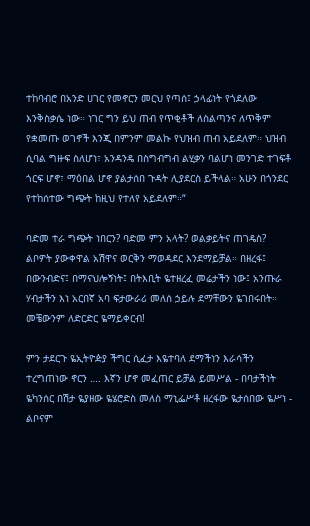ተከባብሮ በአንድ ሀገር የመኖርን መርህ የጣሰ፤ ኃላፊነት የጎደለው እንቅስቃሴ ነው። ነገር ግን ይህ ጠብ የጥቂቶች ለስልጣንና ለጥቅም የቋመጡ ወገኖች እንጂ በምንም መልኩ የህዝብ ጠብ አይደለም። ህዝብ ሲባል ግዙፍ ስለሆነ፣ አንዳንዴ በስግብግብ ልሂቃን ባልሆነ መንገድ ተገፍቶ ጎርፍ ሆኖ፣ ማዕበል ሆኖ ያልታሰበ ጉዳት ሊያደርስ ይችላል። አሁን በጎንደር የተከሰተው ግጭት ከዚህ የተለየ አይደለም።“

ባድመ ተራ ግጭት ነበርን? ባድመ ምን አላት? ወልቃይትና ጠገዴስ? ልቦዎት ያውቀዋል አሽዋና ወርቅን ማወዳደር እንደማይቻል። በዘረፋ፤ በውንብድና፤ በማናህሎኝነት፤ በትእቢት ዬተዘረፈ መሬታችን ነው፤ አንጡራ ሃብታችን እነ አርበኛ አባ ፍታውራሪ መለሰ ኃይሉ ደማቸውን ዬገበሩበት። መቼውንም ለድርድር ዬማይቀርብ!

ምን ታደርጉ ዬኢትዮዽያ ችግር ሲፈታ እዬተባለ ደማችነን እራሳችን ተረግጠነው ኖርን …. እኛን ሆኖ መፈጠር ይቻል ይመሥል - በባታችነት ዬካንሰር በሽታ ዬያዘው ዬሄሮድስ መለስ ማኒፌሥቶ ዘረፋው ዬታሰበው ዬሥነ - ልቦናም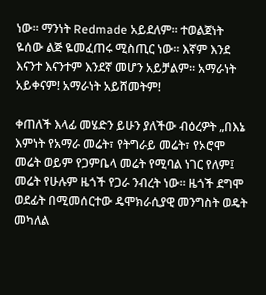ነው። ማንነት Redmade አይደለም። ተወልጀነት ዬሰው ልጅ ዬመፈጠሩ ሚስጢር ነው። እኛም እንደ እናንተ እናንተም እንደኛ መሆን አይቻልም። አማራነት አይቀናም! አማራነት አይሸመትም!

ቀጠለች እላፊ መሄድን ይሁን ያለችው ብዕረዎት „በእኔ እምነት የአማራ መሬት፣ የትግራይ መሬት፣ የኦሮሞ መሬት ወይም የጋምቤላ መሬት የሚባል ነገር የለም፤ መሬት የሁሉም ዜጎች የጋራ ንብረት ነው። ዜጎች ደግሞ ወደፊት በሚመሰርተው ዴሞክራሲያዊ መንግስት ወዴት መካለል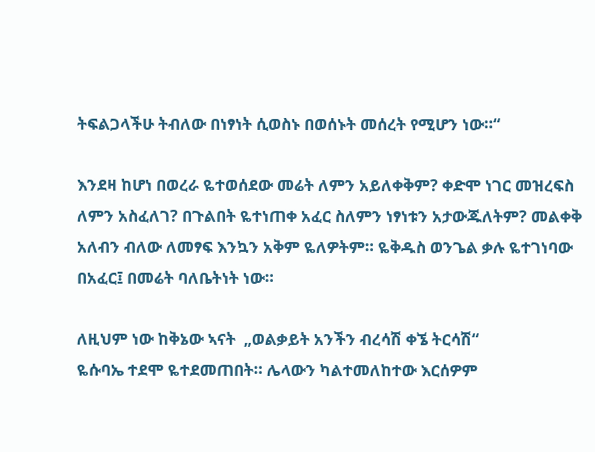ትፍልጋላችሁ ትብለው በነፃነት ሲወስኑ በወሰኑት መሰረት የሚሆን ነው።“

እንደዛ ከሆነ በወረራ ዬተወሰደው መሬት ለምን አይለቀቅም? ቀድሞ ነገር መዝረፍስ ለምን አስፈለገ? በጉልበት ዬተነጠቀ አፈር ስለምን ነፃነቱን አታውጁለትም? መልቀቅ አለብን ብለው ለመፃፍ እንኳን አቅም ዬለዎትም። ዬቅዱስ ወንጌል ቃሉ ዬተገነባው በአፈር፤ በመሬት ባለቤትነት ነው።

ለዚህም ነው ከቅኔው ኣናት  „ወልቃይት አንችን ብረሳሽ ቀኜ ትርሳሽ“
ዬሱባኤ ተደሞ ዬተደመጠበት። ሌላውን ካልተመለከተው እርሰዎም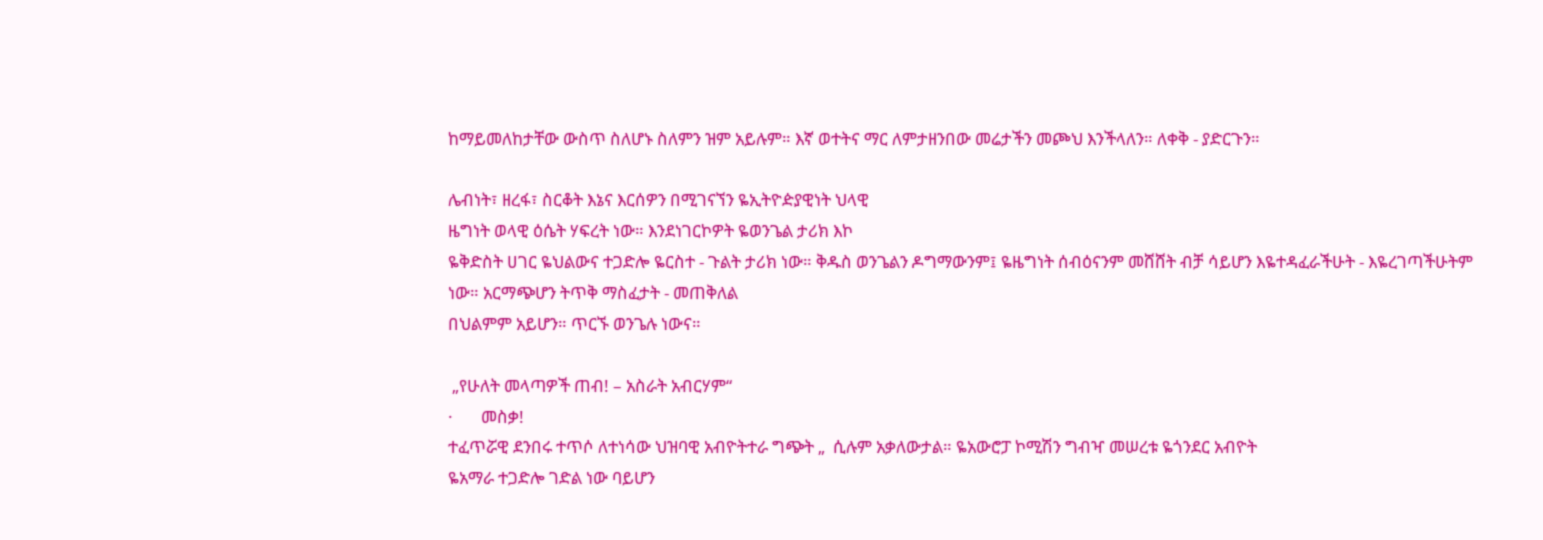ከማይመለከታቸው ውስጥ ስለሆኑ ስለምን ዝም አይሉም። እኛ ወተትና ማር ለምታዘንበው መሬታችን መጮህ እንችላለን። ለቀቅ - ያድርጉን።

ሌብነት፣ ዘረፋ፣ ስርቆት እኔና እርሰዎን በሚገናኘን ዬኢትዮዽያዊነት ህላዊ
ዜግነት ወላዊ ዕሴት ሃፍረት ነው። እንደነገርኮዎት ዬወንጌል ታሪክ እኮ
ዬቅድስት ሀገር ዬህልውና ተጋድሎ ዬርስተ - ጉልት ታሪክ ነው። ቅዱስ ወንጌልን ዶግማውንም፤ ዬዜግነት ሰብዕናንም መሸሸት ብቻ ሳይሆን እዬተዳፈራችሁት - እዬረገጣችሁትም ነው። አርማጭሆን ትጥቅ ማስፈታት - መጠቅለል
በህልምም አይሆን። ጥርኙ ወንጌሉ ነውና።

 „የሁለት መላጣዎች ጠብ! – አስራት አብርሃም“
·       መስቃ!
ተፈጥሯዊ ደንበሩ ተጥሶ ለተነሳው ህዝባዊ አብዮትተራ ግጭት „  ሲሉም አቃለውታል። ዬአውሮፓ ኮሚሽን ግብዣ መሠረቱ ዬጎንደር አብዮት
ዬአማራ ተጋድሎ ገድል ነው ባይሆን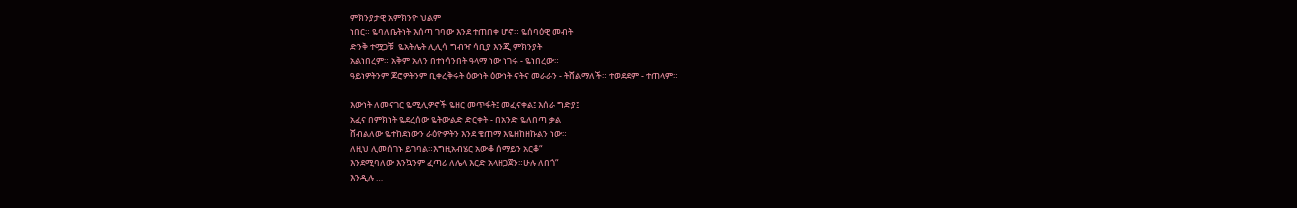ምክንያታዊ አምክንዮ ህልም
ነበር። ዬባለቤትነት እሰጣ ገባው እንደ ተጠበቀ ሆኖ። ዬሰባዕዊ መብት
ድንቅ ተሟጋቹ  ዬአትሌት ሊሊሳ ግብዣ ሳቢያ እንጂ ምክንያት
አልነበረም። አቅም አለን በተነሳንበት ዓላማ ነው ነገሩ - ዬነበረው።
ዓይነዎትንም ጆሮዎትንም ቢቀረቅሩት ዕውነት ዕውነት ናትና መራራን - ትሸልማለች። ተወደደም - ተጠላም።

እውነት ለመናገር ዬሚሊዎኖች ዬዘር መጥፋት፤ መፈናቀል፤ እሰራ ግድያ፤
አፈና በምክነት ዬደረሰው ዬትውልድ ድርቀት - በአንድ ዬለበጣ ቃል
ሸብልለው ዬተከደነውን ራዕዮዎትን እንደ ቄጠማ እዬዘከዘኩልን ነው።
ለዚህ ሊመሰገኑ ይገባል።እግዚአብሄር አውቆ ሰማይን አርቆ“
እንደሚባለው እንኳንም ፈጣሪ ለሌላ እርድ አላዘጋጀን።ሁሉ ለበጎ“
እንዲሉ …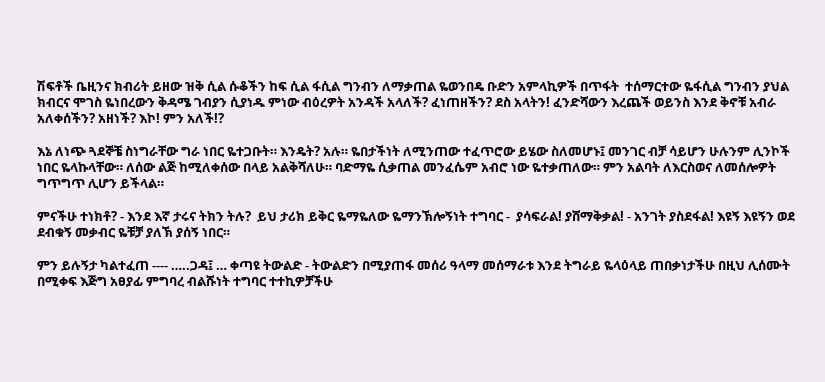ሽፍቶች ቤዚንና ክብሪት ይዘው ዝቅ ሲል ሱቆችን ከፍ ሲል ፋሲል ግንብን ለማቃጠል ዬወንበዴ ቡድን አምላኪዎች በጥፋት  ተሰማርተው ዬፋሲል ግንብን ያህል ክብርና ሞገስ ዬነበረውን ቅዳሜ ገብያን ሲያነዱ ምነው ብዕረዎት አንዳች አላለች? ፈነጠዘችን? ደስ አላትን! ፈንድሻውን እረጨች ወይንስ እንደ ቅኖቹ አብራ አለቀሰችን? አዘነች? እኮ! ምን አለች!?

እኔ ለነጭ ጓደኞቼ ስነግራቸው ግራ ነበር ዬተጋቡት። እንዴት? አሉ። ዬበታችነት ለሚንጠው ተፈጥሮው ይሄው ስለመሆኑ፤ መንገር ብቻ ሳይሆን ሁሉንም ሊንኮች ነበር ዬላኩላቸው። ለሰው ልጅ ከሚለቀሰው በላይ አልቅሻለሁ። ባድማዬ ሲቃጠል መንፈሴም አብሮ ነው ዬተቃጠለው። ምን አልባት ለእርስወና ለመሰሎዎት ግጥግጥ ሊሆን ይችላል።

ምናችሁ ተነክቶ? - እንደ እኛ ታሩና ትክን ትሉ?  ይህ ታሪክ ይቅር ዬማዬለው ዬማንኽሎኝነት ተግባር -  ያሳፍራል! ያሸማቅቃል! - አንገት ያስደፋል! እዩኝ እዩኝን ወደ ደብቁኝ መቃብር ዬቹቻ ያለኽ ያሰኝ ነበር።

ምን ይሉኝታ ካልተፈጠ ---- …..ጋዳ፤ … ቀጣዩ ትውልድ - ትውልድን በሚያጠፋ መሰሪ ዓላማ መሰማራቱ እንደ ትግራይ ዬላዕላይ ጠበቃነታችሁ በዚህ ሊሰሙት በሚቀፍ እጅግ አፀያፊ ምግባረ ብልሹነት ተግባር ተተኪዎቻችሁ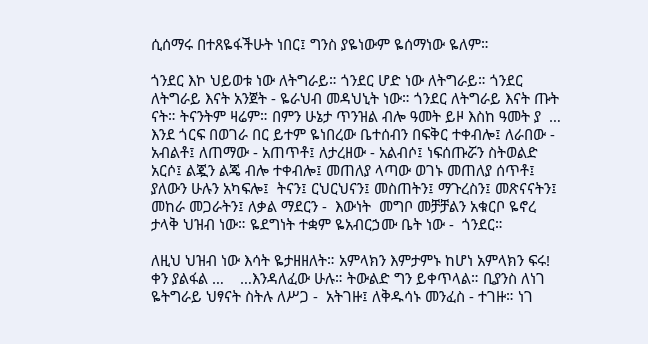ሲሰማሩ በተጸዬፋችሁት ነበር፤ ግንስ ያዬነውም ዬሰማነው ዬለም።

ጎንደር እኮ ህይወቱ ነው ለትግራይ። ጎንደር ሆድ ነው ለትግራይ። ጎንደር ለትግራይ እናት አንጀት - ዬራህብ መዳህኒት ነው። ጎንደር ለትግራይ እናት ጡት ናት። ትናንትም ዛሬም። በምን ሁኔታ ጥንዝል ብሎ ዓመት ይዞ እስከ ዓመት ያ  … እንደ ጎርፍ በወገራ በር ይተም ዬነበረው ቤተሰብን በፍቅር ተቀብሎ፤ ለራበው - አብልቶ፤ ለጠማው - አጠጥቶ፤ ለታረዘው - አልብሶ፤ ነፍሰጡሯን ስትወልድ አርሶ፤ ልጇን ልጄ ብሎ ተቀብሎ፤ መጠለያ ላጣው ወገኑ መጠለያ ሰጥቶ፤
ያለውን ሁሉን አካፍሎ፤  ትናን፤ ርህርህናን፤ መስጠትን፤ ማጉረስን፤ መጽናናትን፤ መከራ መጋራትን፤ ለቃል ማደርን -  እውነት  መግቦ መቻቻልን አቁርቦ ዬኖረ ታላቅ ህዝብ ነው። ዬደግነት ተቋም ዬአብርኃሙ ቤት ነው -  ጎንደር።

ለዚህ ህዝብ ነው እሳት ዬታዘዘለት። አምላክን እምታምኑ ከሆነ አምላክን ፍሩ! ቀን ያልፋል …    …እንዳለፈው ሁሉ። ትውልድ ግን ይቀጥላል። ቢያንስ ለነገ ዬትግራይ ህፃናት ስትሉ ለሥጋ -  አትገዙ፤ ለቅዱሳኑ መንፈስ - ተገዙ። ነገ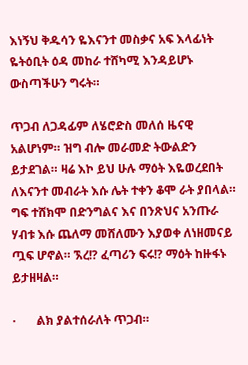እነኝህ ቅዱሳን ዬእናንተ መስቃና አፍ እላፊነት ዬትዕቢት ዕዳ መከራ ተሸካሚ እንዳይሆኑ ውስጣችሁን ግሩት።

ጥጋብ ለጋዳፊም ለሄሮድስ መለሰ ዜናዊ አልሆነም። ዝግ ብሎ መራመድ ትውልድን ይታደገል። ዛሬ እኮ ይህ ሁሉ ማዕት እዬወረደበት ለእናንተ መብራት እሱ ሌት ተቀን ቆሞ ራት ያበላል። ግፍ ተሸክሞ በድንግልና እና በንጽህና አንጡራ ሃብቱ እሱ ጨለማ መሸለሙን እያወቀ ለነዘመናይ ጧፍ ሆኖል። ኧረ!? ፈጣሪን ፍሩ!? ማዕት ከዙፋኑ ይታዘዛል።

·       ልክ ያልተሰራለት ጥጋብ።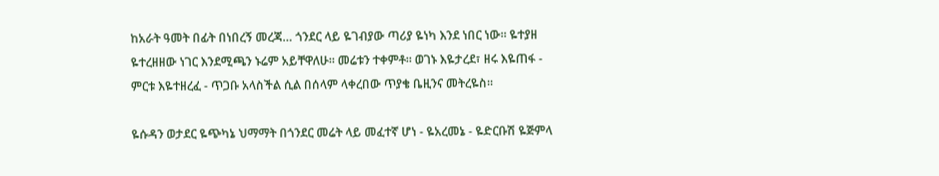ከአራት ዓመት በፊት በነበረኝ መረጃ… ጎንደር ላይ ዬገብያው ጣሪያ ዬነካ እንደ ነበር ነው። ዬተያዘ ዬተረዘዘው ነገር እንደሚጫን ኑሬም አይቸዋለሁ። መሬቱን ተቀምቶ። ወገኑ እዬታረደ፣ ዘሩ እዬጠፋ - ምርቱ እዬተዘረፈ - ጥጋቡ አላስችል ሲል በሰላም ላቀረበው ጥያቄ ቤዚንና መትረዬስ።

ዬሱዳን ወታደር ዬጭካኔ ህማማት በጎንደር መሬት ላይ መፈተኛ ሆነ - ዬአረመኔ - ዬድርቡሽ ዬጅምላ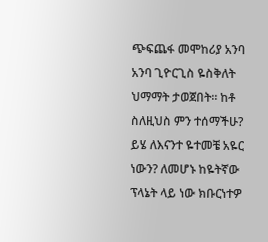ጭፍጨፋ መሞከሪያ አንባ አንባ ጊዮርጊስ ዬስቅለት ህማማት ታወጀበት። ከቶ ስለዚህስ ምን ተሰማችሁ? ይሄ ለእናንተ ዬተመቼ አዬር ነውን? ለመሆኑ ከዬትኛው ፕላኔት ላይ ነው ክቡርነተዎ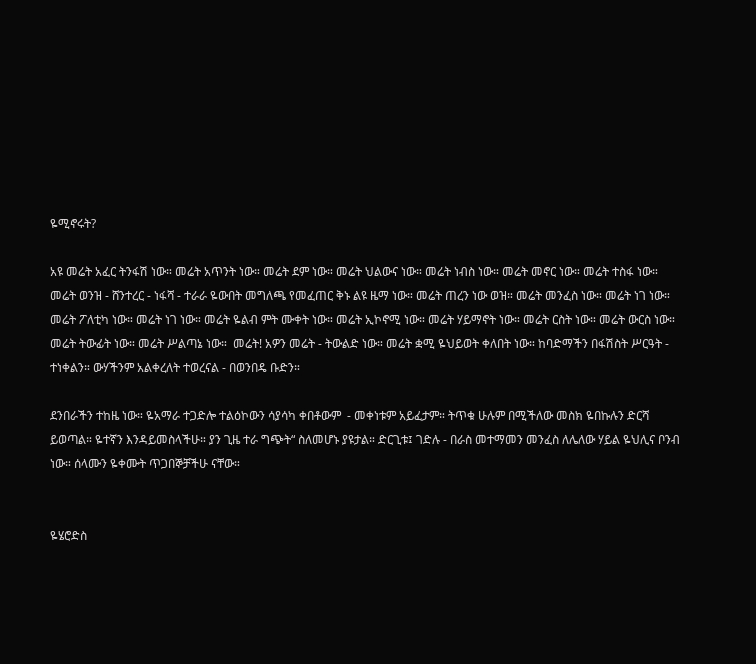ዬሚኖሩት?

አዩ መሬት አፈር ትንፋሽ ነው። መሬት አጥንት ነው። መሬት ደም ነው። መሬት ህልውና ነው። መሬት ነብስ ነው። መሬት መኖር ነው። መሬት ተስፋ ነው። መሬት ወንዝ - ሸንተረር - ነፋሻ - ተራራ ዬውበት መግለጫ የመፈጠር ቅኑ ልዩ ዜማ ነው። መሬት ጠረን ነው ወዝ። መሬት መንፈስ ነው። መሬት ነገ ነው። መሬት ፖለቲካ ነው። መሬት ነገ ነው። መሬት ዬልብ ምት ሙቀት ነው። መሬት ኢኮኖሚ ነው። መሬት ሃይማኖት ነው። መሬት ርስት ነው። መሬት ውርስ ነው። መሬት ትውፊት ነው። መሬት ሥልጣኔ ነው።  መሬት! አዎን መሬት - ትውልድ ነው። መሬት ቋሚ ዬህይወት ቀለበት ነው። ከባድማችን በፋሽስት ሥርዓት - ተነቀልን። ውሃችንም አልቀረለት ተወረናል - በወንበዴ ቡድን።

ደንበራችን ተከዜ ነው። ዬአማራ ተጋድሎ ተልዕኮውን ሳያሳካ ቀበቶውም  - መቀነቱም አይፈታም። ትጥቁ ሁሉም በሚችለው መስክ ዬበኩሉን ድርሻ ይወጣል። ዬተኛን እንዳይመስላችሁ። ያን ጊዜ ተራ ግጭት“ ስለመሆኑ ያዩታል። ድርጊቱ፤ ገድሉ - በራስ መተማመን መንፈስ ለሌለው ሃይል ዬህሊና ቦንብ ነው። ሰላሙን ዬቀሙት ጥጋበኞቻችሁ ናቸው።


ዬሄሮድስ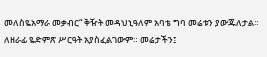መለስዬአማራ መቃብር“ ቅዥት መዳህኒዓለም አባቴ ግባ መሬቱን ያውጁለታል።  ለዘራፊ ዬድምጽ ሥርዓት አያስፈልገውም። መሬታችን፤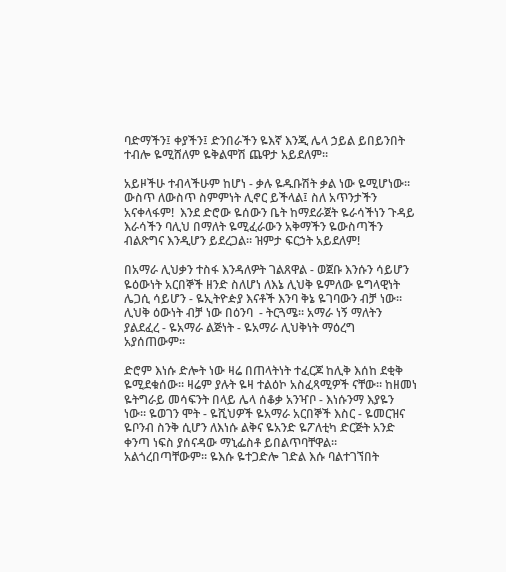ባድማችን፤ ቀያችን፤ ድንበራችን ዬእኛ እንጂ ሌላ ኃይል ይበይንበት ተብሎ ዬሚሸለም ዬቅልሞሽ ጨዋታ አይደለም።

አይዞችሁ ተብላችሁም ከሆነ - ቃሉ ዬዱቡሽት ቃል ነው ዬሚሆነው። ውስጥ ለውስጥ ስምምነት ሊኖር ይችላል፤ ስለ አጥንታችን አናቀላፋም!  እንደ ድሮው ዬሰውን ቤት ከማደራጀት ዬራሳችነን ጉዳይ እራሳችን ባሊህ በማለት ዬሚፈራውን አቅማችን ዬውስጣችን ብልጽግና እንዲሆን ይደረጋል። ዝምታ ፍርኃት አይደለም!

በአማራ ሊህቃን ተስፋ እንዳለዎት ገልጸዋል - ወጀቡ እንሱን ሳይሆን ዬዕውነት አርበኞች ዘንድ ስለሆነ ለእኔ ሊህቅ ዬምለው ዬግላዊነት ሌጋሲ ሳይሆን - ዬኢትዮዽያ እናቶች እንባ ቅኔ ዬገባውን ብቻ ነው። ሊህቅ ዕውነት ብቻ ነው በዕንባ  - ትርጓሜ። አማራ ነኝ ማለትን ያልደፈረ - ዬአማራ ልጅነት - ዬአማራ ሊህቅነት ማዕረግ አያሰጠውም።

ድሮም እነሱ ድሎት ነው ዛሬ በጠላትነት ተፈርጆ ከሊቅ እሰከ ደቂቅ ዬሚደቁሰው። ዛሬም ያሉት ዬዛ ተልዕኮ አስፈጻሚዎች ናቸው። ከዘመነ ዬትግራይ መሳፍንት በላይ ሌላ ሰቆቃ አንዣቦ - እነሱንማ እያዬን ነው። ዬወገን ሞት - ዬሺህዎች ዬአማራ አርበኞች እስር - ዬመርዝና ዬቦንብ ስንቅ ሲሆን ለእነሱ ልቅና ዬአንድ ዬፖለቲካ ድርጅት አንድ ቀንጣ ነፍስ ያሰናዳው ማኒፌስቶ ይበልጥባቸዋል። አልጎረበጣቸውም። ዬእሱ ዬተጋድሎ ገድል እሱ ባልተገኘበት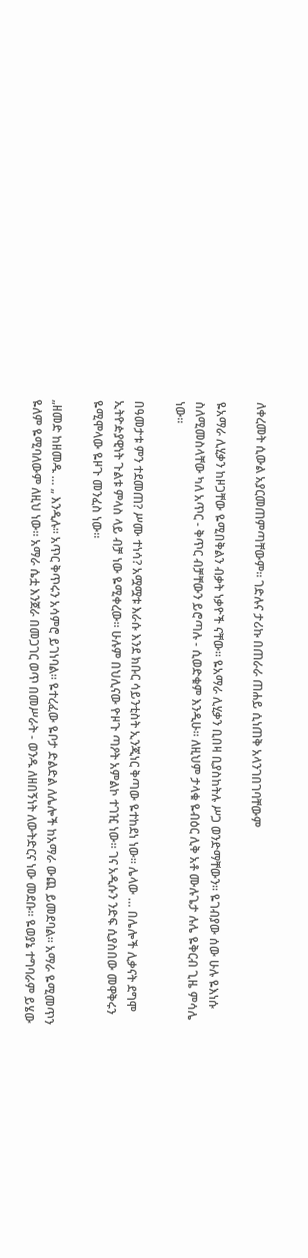ለቀረመት ሲውል አያርመጠምጣቸውም። ገድሉና ታሪኩ በጠራራ ጠሐይ ሲነጠቅ አላንገበገባቸውም

ዬአማራ ሊሂቃን ከዞጋቸው ዬሚበቅልን ብቃት ነቃዮች ናቸው። ዬአማራ ሊሂቃን ቢበዛ ቢያስከትሉ ሥጋ ወንድማቸውን። ዬገብያው ሰው ሁሉ ዬእነሱ ስለሚመስላቸው ካለ አጥር - ቅጥር ብቻቸውን ይሮጣሉ - ሲወድቁም እንዲሁ። ለዚህም ታላቁ ዬብዕር ሊቅ አቶ ሙሉጌታ ሉሌ ዬቅርብ ጊዜ ምሳሌ ነው።

በዓመታቱ ምን ተደመጠ? ሥሙ ተነሳ? አሟሟቱ እራሱ እንደ ክቡር ሳይንቲስት ኢንጂነር ቅጣው ዬተከደነ ነው። ሌላው … በሌሎች ሊቃናት ደግሞ ኢትዮዽያዊነት ጉልቱ ምላስ ላይ ብቻ ነው ዬሚቀረው። ሁሉም በህሊናው ዮዞጉ ጣዖት አምልኮ ተገዢ ነው። ገና አዲሱን ንድፍ ሲያስበው መዋቅሩን ዬሚሞላው ዬዞጉ መንፈስ ነው።

„ዘመድ ከዘመዱ … „ እንዲሉ። አጥር ቅጥሩን አሳምሮ ይገነባል። ዬተረፈው ዬቦታ ድልድል ለሌሎች ከአማራ ውጪ ይመደባል። አማራ ዬሚመጥን ዬለም ዬሚባለውም ለዚህ ነው። አማራ ሴቷ እንጀራ በመጋገር ወጥ በመሥራት - ወንዱ ለዘበኝነት ለውትድርና ነው መደቡ። ዬወያኔ ተግባራም ይሄው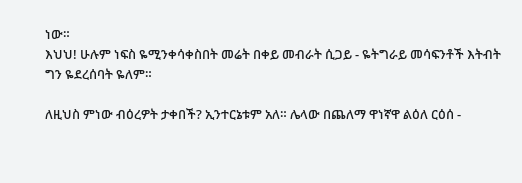ነው።
እህህ! ሁሉም ነፍስ ዬሚንቀሳቀስበት መሬት በቀይ መብራት ሲጋይ - ዬትግራይ መሳፍንቶች እትብት ግን ዬደረሰባት ዬለም።

ለዚህስ ምነው ብዕረዎት ታቀበች? ኢንተርኔቱም አለ። ሌላው በጨለማ ዋነኛዋ ልዕለ ርዕሰ -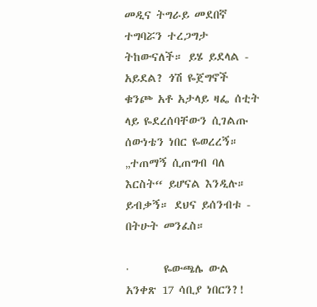መዲና ትግራይ መደበኛ ተግባሯን ተረጋግታ ትከውናለች። ይሄ ይደላል - አይደል? ጎሽ ዬጀግኖች ቁንጮ አቶ አታላይ ዛፌ ሰቲት ላይ ዬደረሰባቸውን ሲገልጡ ሰውነቴን ነበር ዬወረረኝ። „ተጠማኝ ሲጠግብ ባለ እርስት“ ይሆናል እንዲሉ።  ይብቃኝ። ደህና ይሰንብቱ - በትሁት መንፈስ።

·       ዬውጫሌ ውል አንቀጽ 17 ሳቢያ ነበርን?!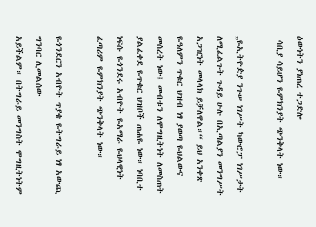ዕውነትን ያነጠረ ተጋድሎ
 ሳቢያ ሳይሆን ዬምክንያት ጭንቅላት ነው።

„ዬኢትዮዽያ ንጉሠ ነገሥት ካውሮፓ ነገሥታት ለሚፈልጉት ጉዳይ ሁሉ በኢጣልያን መንግሥት አጋዢነት መላላክ ይቻለዋል።“ ይህ አንቀጽ ዬዓለምን ጥቁር ህዝብ ነፃ ያወጣ ዬህልውና መሰረት ነው፤ መብቱን ለሞግዚትነት ለመስጠት ያልፈቀደ ዬጥቁር ህዝቦች ጠሐዬ ነው። ነባቢተ ነፍሱ ዬጎንደሩ አብዮት ዬአማራ ዬህላዊነት ፈጣሪም ዬምክንያት ጭንቅላት ነው።

ዬጎንደርን አብዮት ጥያቄ ዬትግራይ ነፃ አውጪ ግንባር ሊመልሰው
አይችልም። በትግራይ መንግስት ሞግዚትነትም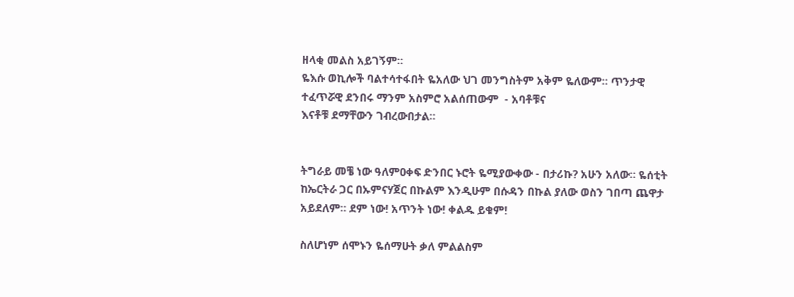ዘላቂ መልስ አይገኝም።
ዬእሱ ወኪሎች ባልተሳተፋበት ዬአለው ህገ መንግስትም አቅም ዬለውም። ጥንታዊ ተፈጥሯዊ ደንበሩ ማንም አስምሮ አልሰጠውም  - አባቶቹና
እናቶቹ ደማቸውን ገብረውበታል።


ትግራይ መቼ ነው ዓለምዐቀፍ ድንበር ኑሮት ዬሚያውቀው - በታሪኩ? አሁን አለው። ዬሰቲት ከኤርትራ ጋር በኡምናሃጀር በኩልም እንዲሁም በሱዳን በኩል ያለው ወስን ገበጣ ጨዋታ አይደለም። ደም ነው! አጥንት ነው! ቀልዱ ይቁም!

ስለሆነም ሰሞኑን ዬሰማሁት ቃለ ምልልስም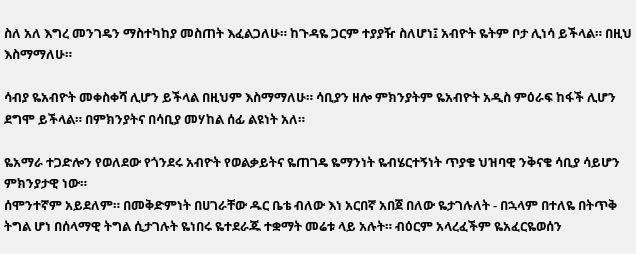ስለ አለ እግረ መንገዴን ማስተካከያ መስጠት እፈልጋለሁ። ከጉዳዬ ጋርም ተያያዥ ስለሆነ፤ አብዮት ዬትም ቦታ ሊነሳ ይችላል። በዚህ እስማማለሁ።

ሳብያ ዬአብዮት መቀስቀሻ ሊሆን ይችላል በዚህም እስማማለሁ። ሳቢያን ዘሎ ምክንያትም ዬአብዮት አዲስ ምዕራፍ ከፋች ሊሆን ደግሞ ይችላል። በምክንያትና በሳቢያ መሃከል ሰፊ ልዩነት አለ።

ዬአማራ ተጋድሎን የወለደው የጎንደሩ አብዮት የወልቃይትና ዬጠገዴ ዬማንነት ዬብሄርተኝነት ጥያቄ ህዝባዊ ንቅናቄ ሳቢያ ሳይሆን ምክንያታዊ ነው።
ሰሞንተኛም አይደለም። በመቅድምነት በሀገራቸው ዱር ቤቴ ብለው እነ አርበኛ አበጀ በለው ዬታገሉለት - በኋላም በተለዬ በትጥቅ ትግል ሆነ በሰላማዊ ትግል ሲታገሉት ዬነበሩ ዬተደራጁ ተቋማት መሬቱ ላይ አሉት። ብዕርም አላረፈችም ዬአፈርዬወሰን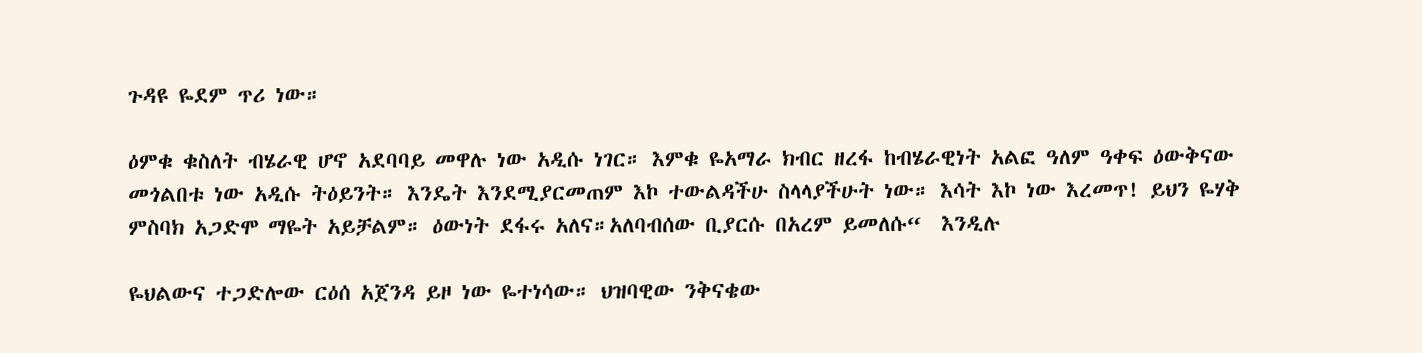ጉዳዩ ዬደም ጥሪ ነው።

ዕምቁ ቁስለት ብሄራዊ ሆኖ አደባባይ መዋሉ ነው አዲሱ ነገር። እምቁ ዬአማራ ክብር ዘረፋ ከብሄራዊነት አልፎ ዓለም ዓቀፍ ዕውቅናው መጎልበቱ ነው አዲሱ ትዕይንት። እንዴት እንደሚያርመጠም እኮ ተውልዳችሁ ስላላያችሁት ነው። እሳት እኮ ነው እረመጥ! ይህን ዬሃቅ ምስባክ አጋድሞ ማዬት አይቻልም። ዕውነት ደፋሩ አለና።አለባብሰው ቢያርሱ በአረም ይመለሱ“  እንዲሉ

ዬህልውና ተጋድሎው ርዕሰ አጀንዳ ይዞ ነው ዬተነሳው። ህዝባዊው ንቅናቄው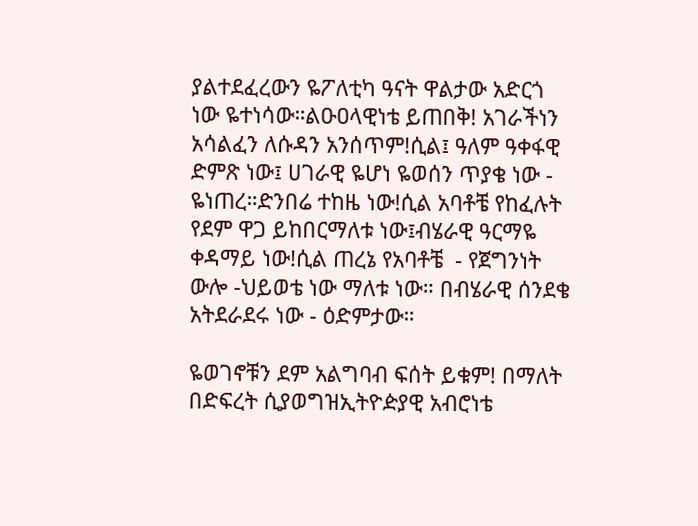ያልተደፈረውን ዬፖለቲካ ዓናት ዋልታው አድርጎ ነው ዬተነሳው።ልዑዐላዊነቴ ይጠበቅ! አገራችነን አሳልፈን ለሱዳን አንሰጥም!ሲል፤ ዓለም ዓቀፋዊ ድምጽ ነው፤ ሀገራዊ ዬሆነ ዬወሰን ጥያቄ ነው - ዬነጠረ።ድንበሬ ተከዜ ነው!ሲል አባቶቼ የከፈሉት የደም ዋጋ ይከበርማለቱ ነው፤ብሄራዊ ዓርማዬ ቀዳማይ ነው!ሲል ጠረኔ የአባቶቼ  - የጀግንነት ውሎ -ህይወቴ ነው ማለቱ ነው። በብሄራዊ ሰንደቄ አትደራደሩ ነው - ዕድምታው።

ዬወገኖቹን ደም አልግባብ ፍሰት ይቁም! በማለት በድፍረት ሲያወግዝኢትዮዽያዊ አብሮነቴ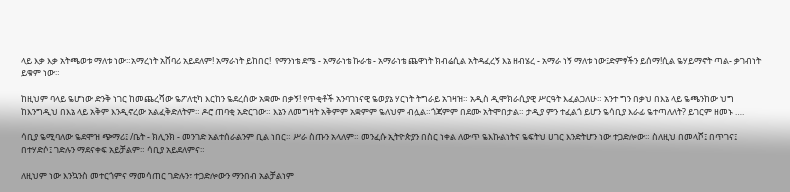ላይ እቃ እቃ አትጫወቱ ማለቱ ነው።አማረነት አሸባሪ አይደለም! አማራነት ይከበር!  የማንነቴ ደሜ - አማራነቴ ኩራቴ - አማራነቴ ጨዋነት ክብሬሲል አትዳፈረኝ እኔ ዘብሄረ - አማራ ነኝ ማለቱ ነው፤ድምፃችን ይሰማ!ሲል ዬሃይማኖት ጣል- ቃገብነት ይቁም ነው።

ከዚህም ባላይ ዬሆነው ድንቅ ነገር ከመጨረሻው ዬፖለቲካ እርከን ዬደረሰው አቋሙ በቃኝ! የጥቂቶች አንባገነናዊ ዬወያኔ ሃርነት ትግራይ አገዛዝ። አዲስ ዲሞክራሲያዊ ሥርዓት እፈልጋለሁ። አንተ ግን በቃህ በእኔ ላይ ዬጫንከው ህግ ከእንግዲህ በእኔ ላይ አቅም እንዲኖረው አልፈቅድለትም። ዶሮ ጠባቂ አድርገው። እኔን ለመግዛት አቅምም አቋምም ዬለህም ብሏል።ጎጃምም በደሙ አትሞበታል። ታዲያ ምን ተፈልጎ ይሆን ዬሳቢያ እራፊ ዬተጣለለት? ይገርም ዘመኑ ….

ሳቢያ ዬሚባለው ዬደሞዝ ጭማሪ፤ /ቤት - ክሊንክ - መንገድ አልተሰራልንም ቢል ነበር። ሥራ ስጡን አላለም። መንፈሱ ኢትዮጵያን በስር ነቀል ለውጥ ዬእኩልነትና ዬፍትህ ሀገር እንድትሆን ነው ተጋድሎው። ስለዚህ በመላሾ፤ በጥገና፤ በተሃድሶ፤ ገድሉን ማደናቀፍ አይቻልም። ሳቢያ አይደለምና።

ለዚህም ነው እንኳንስ መተርጎምና ማመሳጠር ገድሉን፣ ተጋድሎውን ማንበብ አልቻልነም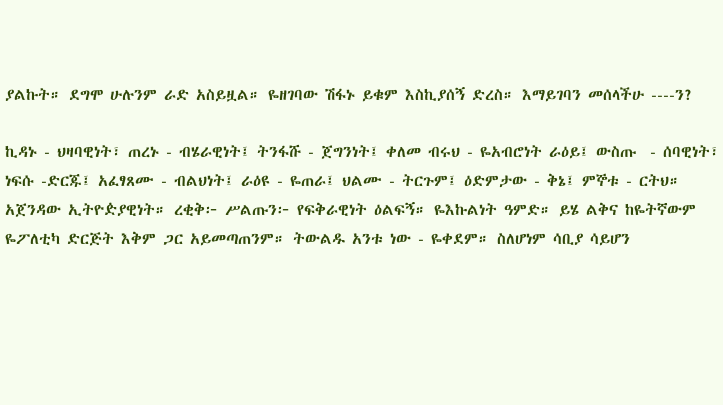ያልኩት። ደግሞ ሁሉንም ራድ አስይዟል። ዬዘገባው ሽፋኑ ይቁም እስኪያሰኝ ድረስ። እማይገባን መሰላችሁ ----ን?

ኪዳኑ - ህዛባዊነት፣ ጠረኑ - ብሄራዊነት፤ ትንፋሹ - ጀግንነት፤ ቀለመ ብሩህ - ዬአብሮነት ራዕይ፤ ውስጡ  - ሰባዊነት፣ ነፍሱ -ድርጁ፤ አፈፃጸሙ - ብልህነት፤ ራዕዩ - ዬጠራ፤ ህልሙ - ትርጉም፤ ዕድምታው - ቅኔ፤ ምኞቱ - ርትህ። አጀንዳው ኢትዮዽያዊነት። ረቂቅ፦ ሥልጡን፦ የፍቅራዊነት ዕልፍኝ። ዬእኩልነት ዓምድ። ይሄ ልቅና ከዬትኛውም ዬፖለቲካ ድርጅት እቅም ጋር አይመጣጠንም። ትውልዱ አንቱ ነው - ዬቀደም። ስለሆነም ሳቢያ ሳይሆን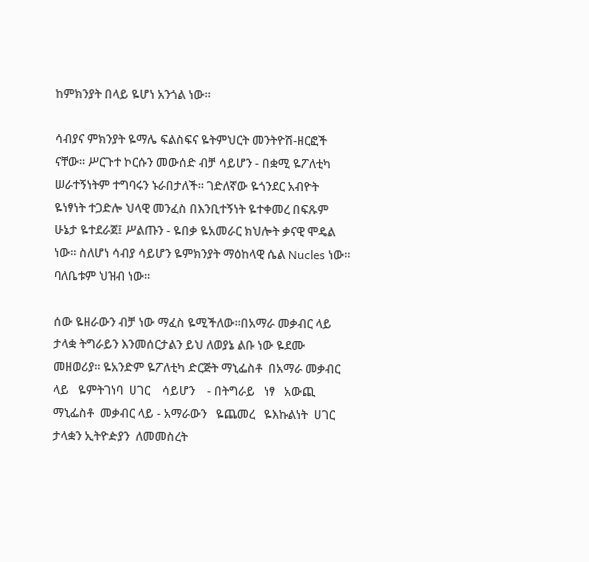ከምክንያት በላይ ዬሆነ አንጎል ነው።

ሳብያና ምክንያት ዬማሌ ፍልስፍና ዬትምህርት መንትዮሽ-ዘርፎች ናቸው። ሥርጉተ ኮርሱን መውሰድ ብቻ ሳይሆን - በቋሚ ዬፖለቲካ ሠራተኝነትም ተግባሩን ኑራበታለች። ገድለኛው ዬጎንደር አብዮት ዬነፃነት ተጋድሎ ህላዊ መንፈስ በእንቢተኝነት ዬተቀመረ በፍጹም ሁኔታ ዬተደራጀ፤ ሥልጡን - ዬበቃ ዬአመራር ክህሎት ቃናዊ ሞዴል ነው። ስለሆነ ሳብያ ሳይሆን ዬምክንያት ማዕከላዊ ሴል Nucles ነው። ባለቤቱም ህዝብ ነው።

ሰው ዬዘራውን ብቻ ነው ማፈስ ዬሚችለው።በአማራ መቃብር ላይ ታላቋ ትግራይን እንመሰርታልን ይህ ለወያኔ ልቡ ነው ዬደሙ መዘወሪያ። ዬአንድም ዬፖለቲካ ድርጅት ማኒፌስቶ  በአማራ መቃብር   ላይ   ዬምትገነባ  ሀገር    ሳይሆን    - በትግራይ   ነፃ   አውጪ ማኒፌስቶ  መቃብር ላይ - አማራውን   ዬጨመረ   ዬእኩልነት  ሀገር ታላቋን ኢትዮዽያን  ለመመስረት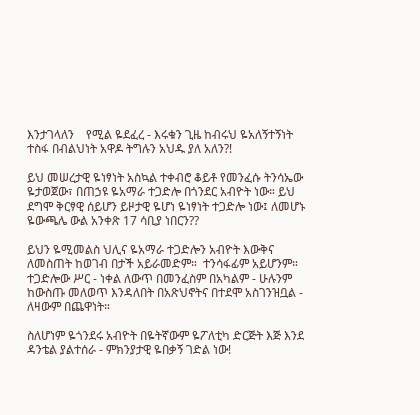እንታገላለን    የሚል ዬደፈረ - እሩቁን ጊዜ ከብሩህ ዬአለኝተኝነት ተስፋ በብልህነት አዋዶ ትግሉን አህዱ ያለ አለን?!

ይህ መሠረታዊ ዬነፃነት አስኳል ተቀብሮ ቆይቶ የመንፈሱ ትንሳኤው ዬታወጀው፣ በጠኃዩ ዬአማራ ተጋድሎ በጎንደር አብዮት ነው። ይህ ደግሞ ቅርፃዊ ሰይሆን ይዞታዊ ዬሆነ ዬነፃነት ተጋድሎ ነው፤ ለመሆኑ ዬውጫሌ ውል አንቀጽ 17 ሳቢያ ነበርን??

ይህን ዬሚመልስ ህሊና ዬአማራ ተጋድሎን አብዮት እውቅና ለመስጠት ከወገብ በታች አይራመድም።  ተንሳፋፊም አይሆንም። ተጋድሎው ሥር - ነቀል ለውጥ በመንፈስም በአካልም - ሁሉንም ከውስጡ መለወጥ እንዳለበት በአጽህኖትና በተደሞ አስገንዝቧል - ለዛውም በጨዋነት።

ስለሆነም ዬጎንደሩ አብዮት በዬትኛውም ዬፖለቲካ ድርጅት እጅ እንደ ዳንቴል ያልተሰራ - ምክንያታዊ ዬበቃኝ ገድል ነው!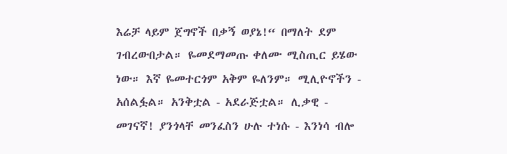እሬቻ ላይም ጀግኖች በቃኝ ወያኔ!“ በማለት ደም ገብረውበታል። ዬመደማመጡ ቀለሙ ሚስጢር ይሄው ነው። እኛ ዬመተርጎም አቅም ዬለንም። ሚሊዮኖችን - አሰልፏል። አንቅቷል - አደራጅቷል። ሊቃዊ - መገናኛ! ያንጎላቸ መንፈስን ሁሉ ተነሱ - እንነሳ ብሎ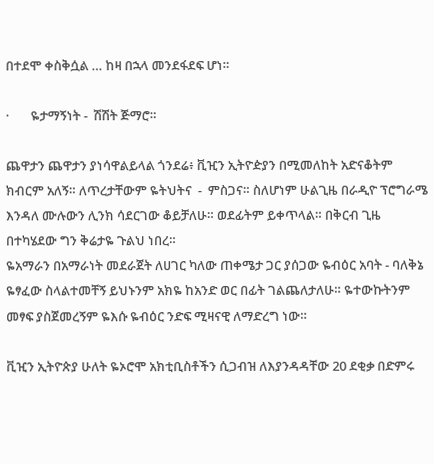በተደሞ ቀስቅሷል … ከዛ በኋላ መንደፋደፍ ሆነ።

·       ዬታማኝነት -  ሽሽት ጅማሮ።

ጨዋታን ጨዋታን ያነሳዋልይላል ጎንደሬ፥ ቪዢን ኢትዮዽያን በሚመለከት አድናቆትም ክብርም አለኝ። ለጥረታቸውም ዬትህትና  -  ምስጋና። ስለሆነም ሁልጊዜ በራዲዮ ፕሮግራሜ እንዳለ ሙሉውን ሊንክ ሳደርገው ቆይቻለሁ። ወደፊትም ይቀጥላል። በቅርብ ጊዜ በተካሄደው ግን ቅሬታዬ ጉልህ ነበረ።
ዬአማራን በአማራነት መደራጀት ለሀገር ካለው ጠቀሜታ ጋር ያሰጋው ዬብዕር አባት - ባለቅኔ ዬፃፈው ስላልተመቸኝ ይህኑንም አክዬ ከአንድ ወር በፊት ገልጨለታለሁ። ዬተውኩትንም መፃፍ ያስጀመረኝም ዬእሱ ዬብዕር ንድፍ ሚዛናዊ ለማድረግ ነው።

ቪዢን ኢትዮጵያ ሁለት ዬኦሮሞ አክቲቢስቶችን ሲጋብዝ ለእያንዳዳቸው 20 ደቂቃ በድምሩ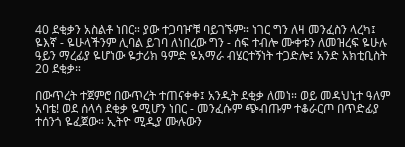40 ደቂቃን አስልቶ ነበር። ያው ተጋባዦቹ ባይገኙም። ነገር ግን ለዛ መንፈስን ላረካ፤ ዬእኛ - ዬሁላችንም ሊባል ይገባ ለነበረው ግን - ሰፍ ተብሎ ሙቀቱን ለመዝረፍ ዬሁሉ ዓይን ማረፊያ ዬሆነው ዬታሪክ ዓምድ ዬአማራ ብሄርተኝነት ተጋድሎ፤ አንድ አክቲቢስት 20 ደቂቃ።

በውጥረት ተጀምሮ በውጥረት ተጠናቀቀ፤ አንዲት ደቂቃ ለመነ። ወይ መዳህኒተ ዓለም አባቴ! ወደ ሰላሳ ደቂቃ ዬሚሆን ነበር - መንፈሱም ጭብጡም ተቆራርጦ በጥድፊያ ተሰንጎ ዬፈጀው። ኢትዮ ሚዲያ ሙሉውን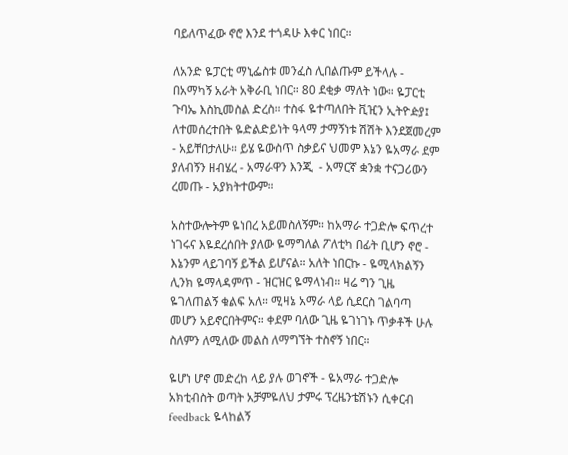ባይለጥፈው ኖሮ እንደ ተጎዳሁ እቀር ነበር።

ለአንድ ዬፓርቲ ማኒፌስቱ መንፈስ ሊበልጡም ይችላሉ - በአማካኝ አራት አቅራቢ ነበር። 80 ደቂቃ ማለት ነው። ዬፓርቲ ጉባኤ እስኪመስል ድረስ። ተስፋ ዬተጣለበት ቪዢን ኢትዮዽያ፤ ለተመሰረተበት ዬድልድይነት ዓላማ ታማኝነቱ ሽሽት እንደጀመረም - አይቸበታለሁ። ይሄ ዬውስጥ ስቃይና ህመም እኔን ዬአማራ ደም ያለብኝን ዘብሄረ - አማራዋን እንጂ  - አማርኛ ቋንቋ ተናጋሪውን ረመጡ - አያክትተውም።

አስተውሎትም ዬነበረ አይመስለኝም። ከአማራ ተጋድሎ ፍጥረተ ነገሩና እዬደረሰበት ያለው ዬማግለል ፖለቲካ በፊት ቢሆን ኖሮ -  እኔንም ላይገባኝ ይችል ይሆናል። አለት ነበርኩ - ዬሚላክልኝን ሊንክ ዬማላዳምጥ - ዝርዝር ዬማላነብ። ዛሬ ግን ጊዜ ዬገለጠልኝ ቁልፍ አለ። ሚዛኔ አማራ ላይ ሲደርስ ገልባጣ መሆን አይኖርበትምና። ቀደም ባለው ጊዜ ዬገነገኑ ጥቃቶች ሁሉ ስለምን ለሚለው መልስ ለማግኘት ተስኖኝ ነበር።

ዬሆነ ሆኖ መድረከ ላይ ያሉ ወገኖች - ዬአማራ ተጋድሎ አክቲብስት ወጣት አቻምዬለህ ታምሩ ፕረዜንቴሽኑን ሲቀርብ feedback ዬላከልኝ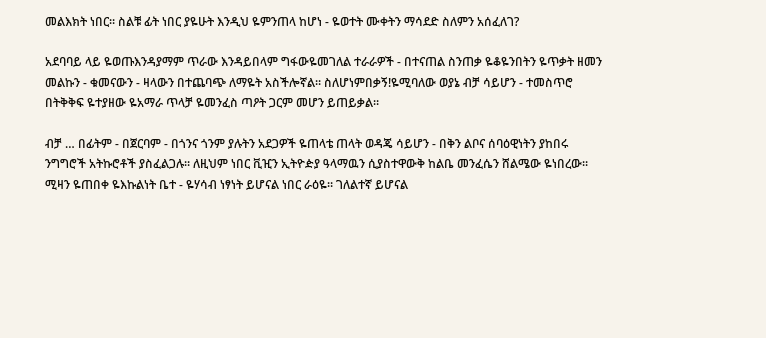መልእክት ነበር። ስልቹ ፊት ነበር ያዬሁት እንዲህ ዬምንጠላ ከሆነ - ዬወተት ሙቀትን ማሳደድ ስለምን አሰፈለገ?

አደባባይ ላይ ዬወጡእንዳያማም ጥራው እንዳይበላም ግፋውዬመገለል ተራራዎች - በተናጠል ስንጠቃ ዬቆዬንበትን ዬጥቃት ዘመን መልኩን - ቁመናውን - ዛላውን በተጨባጭ ለማዬት አስችሎኛል። ስለሆነምበቃኝ!ዬሚባለው ወያኔ ብቻ ሳይሆን - ተመስጥሮ በትቅቅፍ ዬተያዘው ዬአማራ ጥላቻ ዬመንፈስ ጣዖት ጋርም መሆን ይጠይቃል።

ብቻ … በፊትም - በጀርባም - በጎንና ጎንም ያሉትን አደጋዎች ዬጠላቴ ጠላት ወዳጄ ሳይሆን - በቅን ልቦና ሰባዕዊነትን ያከበሩ ንግግሮች አትኩሮቶች ያስፈልጋሉ። ለዚህም ነበር ቪዢን ኢትዮዽያ ዓላማዉን ሲያስተዋውቅ ከልቤ መንፈሴን ሸልሜው ዬነበረው። ሚዛን ዬጠበቀ ዬእኩልነት ቤተ - ዬሃሳብ ነፃነት ይሆናል ነበር ራዕዬ። ገለልተኛ ይሆናል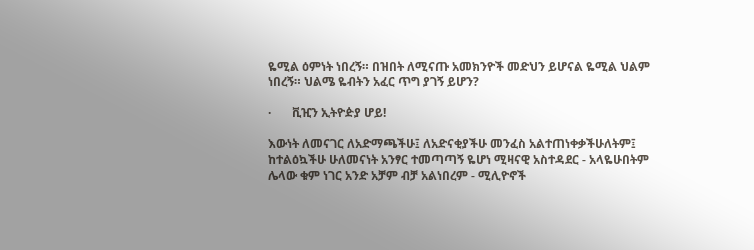ዬሚል ዕምነት ነበረኝ። በዝበት ለሚናጡ አመክንዮች መድህን ይሆናል ዬሚል ህልም ነበረኝ። ህልሜ ዬብትን አፈር ጥግ ያገኝ ይሆን?

·       ቪዢን ኢትዮዽያ ሆይ!

እውነት ለመናገር ለአድማጫችሁ፤ ለአድናቂያችሁ መንፈስ አልተጠነቀቃችሁለትም፤ ከተልዕኳችሁ ሁለመናነት አንፃር ተመጣጣኝ ዬሆነ ሚዛናዊ አስተዳደር - አላዬሁበትም ሌላው ቁም ነገር አንድ አቻም ብቻ አልነበረም - ሚሊዮኖች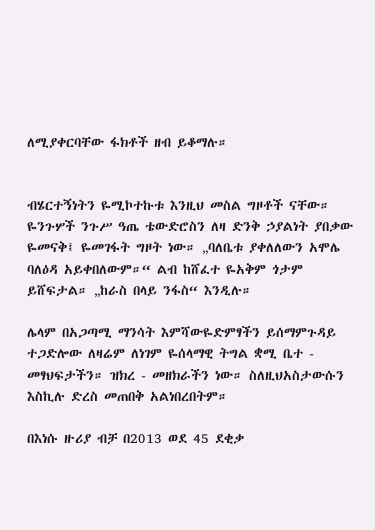ለሚያቀርባቸው ፋክቶች ዘብ ይቆማሉ።


ብሄርተኝነትን ዬሚኮተኩቱ እንዚህ መስል ግዞቶች ናቸው። ዬንጉሦች ንጉሥ ዓጤ ቴውድሮስን ለዛ ድንቅ ኃያልነት ያበቃው ዬመናቅ፤ ዬመገፋት ግዞት ነው። „ባለቤቱ ያቀለለውን አሞሌ ባለዕዳ አይቀበለውም።“ ልብ ከሸፈተ ዬአቅም ጎታም ይሸፍታል። „ከራስ በላይ ንፋስ“ እንዲሉ።

ሌላም በአጋጣሚ ማንሳት እምሻውዬድምፃችን ይሰማምጉዳይ ተጋድሎው ለዛሬም ለነገም ዬሰላማዊ ትግል ቋሚ ቤተ - መፃህፍታችን። ዝክረ - መዘክራችን ነው። ስለዚህአስታውሱን እስኪሉ ድረስ መጠበቅ አልነበረበትም።

በእነሱ ዙሪያ ብቻ በ2013 ወደ 45 ደቂቃ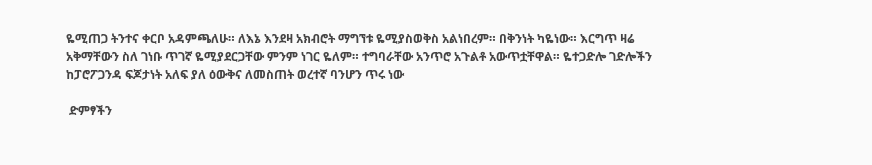ዬሚጠጋ ትንተና ቀርቦ አዳምጫለሁ። ለእኔ እንደዛ አክብሮት ማግኘቱ ዬሚያስወቅስ አልነበረም። በቅንነት ካዬነው። እርግጥ ዛሬ አቅማቸውን ስለ ገነቡ ጥገኛ ዬሚያደርጋቸው ምንም ነገር ዬለም። ተግባራቸው አንጥሮ አጉልቶ አውጥቷቸዋል። ዬተጋድሎ ገድሎችን ከፓሮፖጋንዳ ፍጆታነት አለፍ ያለ ዕውቅና ለመስጠት ወረተኛ ባንሆን ጥሩ ነው

 ድምፃችን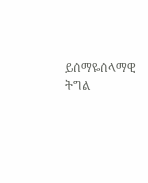ይሰማዬሰላማዊ ትግል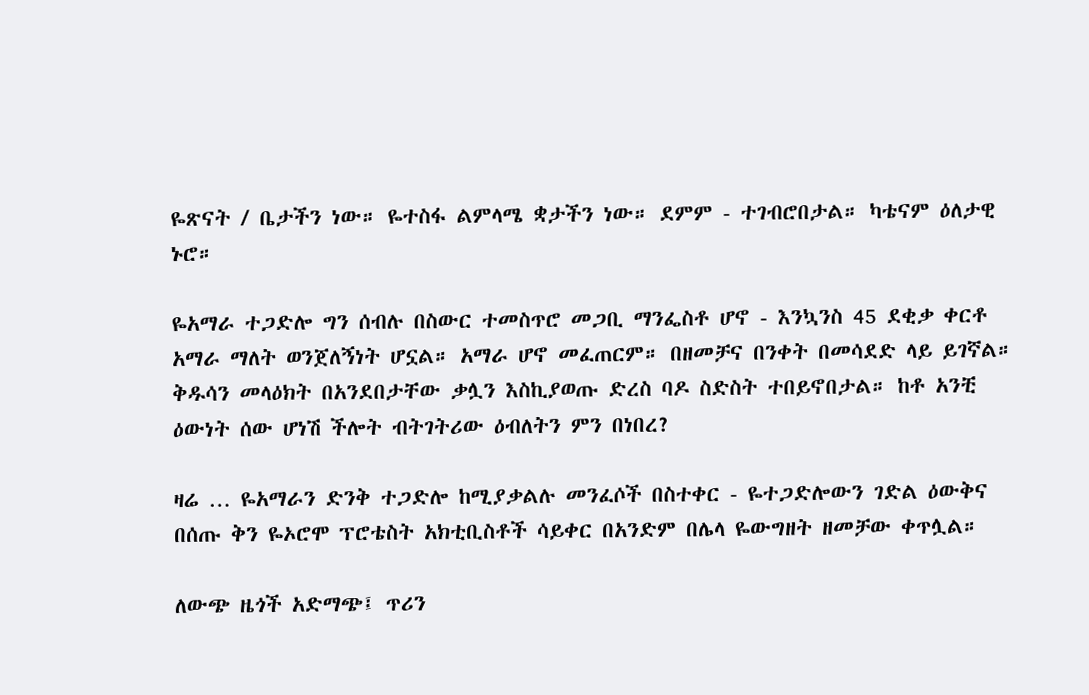ዬጽናት / ቤታችን ነው። ዬተስፋ ልምላሜ ቋታችን ነው። ደምም - ተገብሮበታል። ካቴናም ዕለታዊ ኑሮ።

ዬአማራ ተጋድሎ ግን ሰብሉ በስውር ተመስጥሮ መጋቢ ማንፌስቶ ሆኖ - እንኳንስ 45 ደቂቃ ቀርቶ አማራ ማለት ወንጀለኝነት ሆኗል። አማራ ሆኖ መፈጠርም። በዘመቻና በንቀት በመሳደድ ላይ ይገኛል። ቅዱሳን መላዕክት በአንደበታቸው ቃሏን እስኪያወጡ ድረስ ባዶ ስድስት ተበይኖበታል። ከቶ አንቺ ዕውነት ሰው ሆነሽ ችሎት ብትገትሪው ዕብለትን ምን በነበረ?

ዛሬ … ዬአማራን ድንቅ ተጋድሎ ከሚያቃልሉ መንፈሶች በስተቀር - ዬተጋድሎውን ገድል ዕውቅና በሰጡ ቅን ዬኦሮሞ ፕሮቴስት አክቲቢስቶች ሳይቀር በአንድም በሌላ ዬውግዘት ዘመቻው ቀጥሏል።

ለውጭ ዜጎች አድማጭ፤ ጥሪን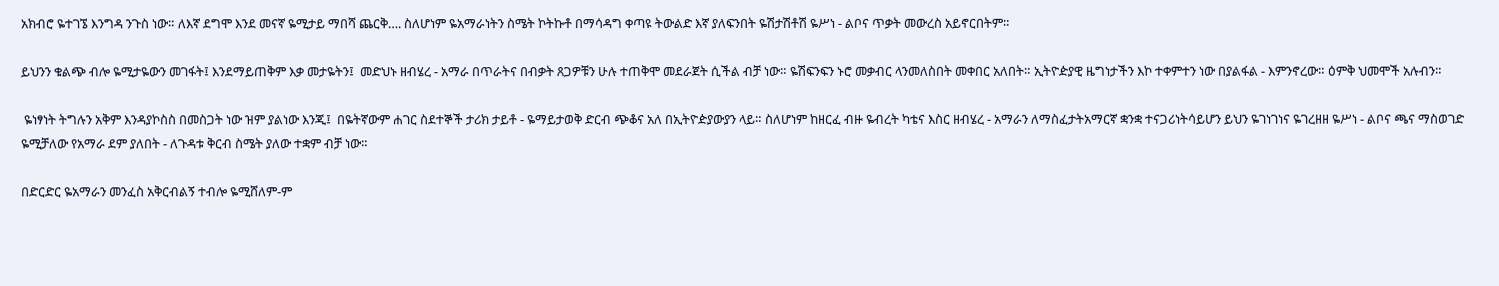አክብሮ ዬተገኜ እንግዳ ንጉስ ነው። ለእኛ ደግሞ እንደ መናኛ ዬሚታይ ማበሻ ጨርቅ…. ስለሆነም ዬአማራነትን ስሜት ኮትኩቶ በማሳዳግ ቀጣዩ ትውልድ እኛ ያለፍንበት ዬሽታሽቶሽ ዬሥነ - ልቦና ጥቃት መውረስ አይኖርበትም።

ይህንን ቁልጭ ብሎ ዬሚታዬውን መገፋት፤ እንደማይጠቅም እቃ መታዬትን፤  መድህኑ ዘብሄረ - አማራ በጥራትና በብቃት ጸጋዎቹን ሁሉ ተጠቅሞ መደራጀት ሲችል ብቻ ነው። ዬሽፍንፍን ኑሮ መቃብር ላንመለስበት መቀበር አለበት። ኢትዮዽያዊ ዜግነታችን እኮ ተቀምተን ነው በያልፋል - እምንኖረው። ዕምቅ ህመሞች አሉብን።

 ዬነፃነት ትግሉን አቅም እንዳያኮስስ በመስጋት ነው ዝም ያልነው እንጂ፤  በዬትኛውም ሐገር ስደተኞች ታሪክ ታይቶ - ዬማይታወቅ ድርብ ጭቆና አለ በኢትዮዽያውያን ላይ። ስለሆነም ከዘርፈ ብዙ ዬብረት ካቴና እስር ዘብሄረ - አማራን ለማስፈታትአማርኛ ቋንቋ ተናጋሪነትሳይሆን ይህን ዬገነገነና ዬገረዘዘ ዬሥነ - ልቦና ጫና ማስወገድ ዬሚቻለው የአማራ ደም ያለበት - ለጉዳቱ ቅርብ ስሜት ያለው ተቋም ብቻ ነው።

በድርድር ዬአማራን መንፈስ አቅርብልኝ ተብሎ ዬሚሸለም-ም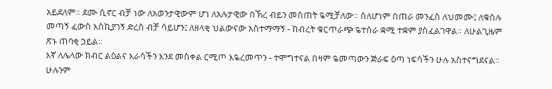አይደለም። ደሙ ሲኖር ብቻ ነው ለአወንታዊውም ሆነ ለአሉታዊው በኽረ ብይን መስጠት ዬሚቻለው። ስለሆነም በጠራ መንፈስ ለህመሙ፤ ለቁስሉ መጣኝ ፈውስ እስኪያገኝ ድረስ ብቻ ሳይሆን፤ ለዘላቂ ህልውናው አስተማማኝ - ከብረት ቁርጥራጭ ዬተሰራ ቋሚ ተቋም ያስፈልገዋል። ለሁልጊዜም ጽኑ ጠባቂ ኃይል።
እኛ ለሌላው ክብር ልዕልና እራሳችን እንደ መስቀል ርሚጦ እዬረመጥን - ተሞግተናል በዛም ዬመጣውን ጅራፍ ዕጣ ነፍሳችን ሁሉ አስተናግደናል። ሁሉንም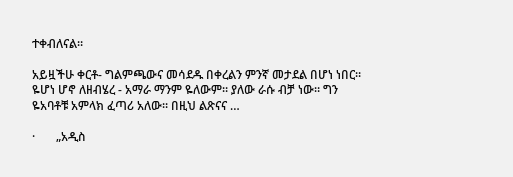ተቀብለናል።

አይዟችሁ ቀርቶ- ግልምጫውና መሳደዱ በቀረልን ምንኛ መታደል በሆነ ነበር። ዬሆነ ሆኖ ለዘብሄረ - አማራ ማንም ዬለውም። ያለው ራሱ ብቻ ነው። ግን ዬአባቶቹ አምላክ ፈጣሪ አለው። በዚህ ልጽናና …

·       „አዲስ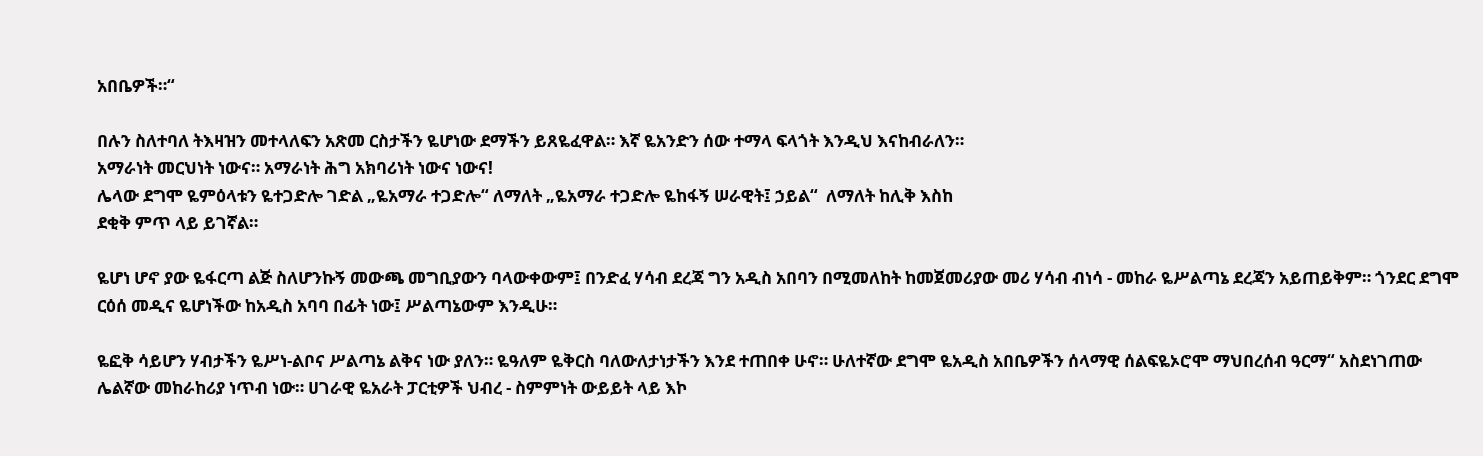አበቤዎች።“

በሉን ስለተባለ ትእዛዝን መተላለፍን አጽመ ርስታችን ዬሆነው ደማችን ይጸዬፈዋል። እኛ ዬአንድን ሰው ተማላ ፍላጎት እንዲህ እናከብራለን።
አማራነት መርህነት ነውና። አማራነት ሕግ አክባሪነት ነውና ነውና!
ሌላው ደግሞ ዬምዕላቱን ዬተጋድሎ ገድል „ዬአማራ ተጋድሎ“ ለማለት „ዬአማራ ተጋድሎ ዬከፋኝ ሠራዊት፤ ኃይል“  ለማለት ከሊቅ እስከ
ደቂቅ ምጥ ላይ ይገኛል።

ዬሆነ ሆኖ ያው ዬፋርጣ ልጅ ስለሆንኩኝ መውጫ መግቢያውን ባላውቀውም፤ በንድፈ ሃሳብ ደረጃ ግን አዲስ አበባን በሚመለከት ከመጀመሪያው መሪ ሃሳብ ብነሳ - መከራ ዬሥልጣኔ ደረጃን አይጠይቅም። ጎንደር ደግሞ ርዕሰ መዲና ዬሆነችው ከአዲስ አባባ በፊት ነው፤ ሥልጣኔውም እንዲሁ።

ዬፎቅ ሳይሆን ሃብታችን ዬሥነ-ልቦና ሥልጣኔ ልቅና ነው ያለን። ዬዓለም ዬቅርስ ባለውለታነታችን እንደ ተጠበቀ ሁኖ። ሁለተኛው ደግሞ ዬአዲስ አበቤዎችን ሰላማዊ ሰልፍዬኦሮሞ ማህበረሰብ ዓርማ“ አስደነገጠው ሌልኛው መከራከሪያ ነጥብ ነው። ሀገራዊ ዬአራት ፓርቲዎች ህብረ - ስምምነት ውይይት ላይ እኮ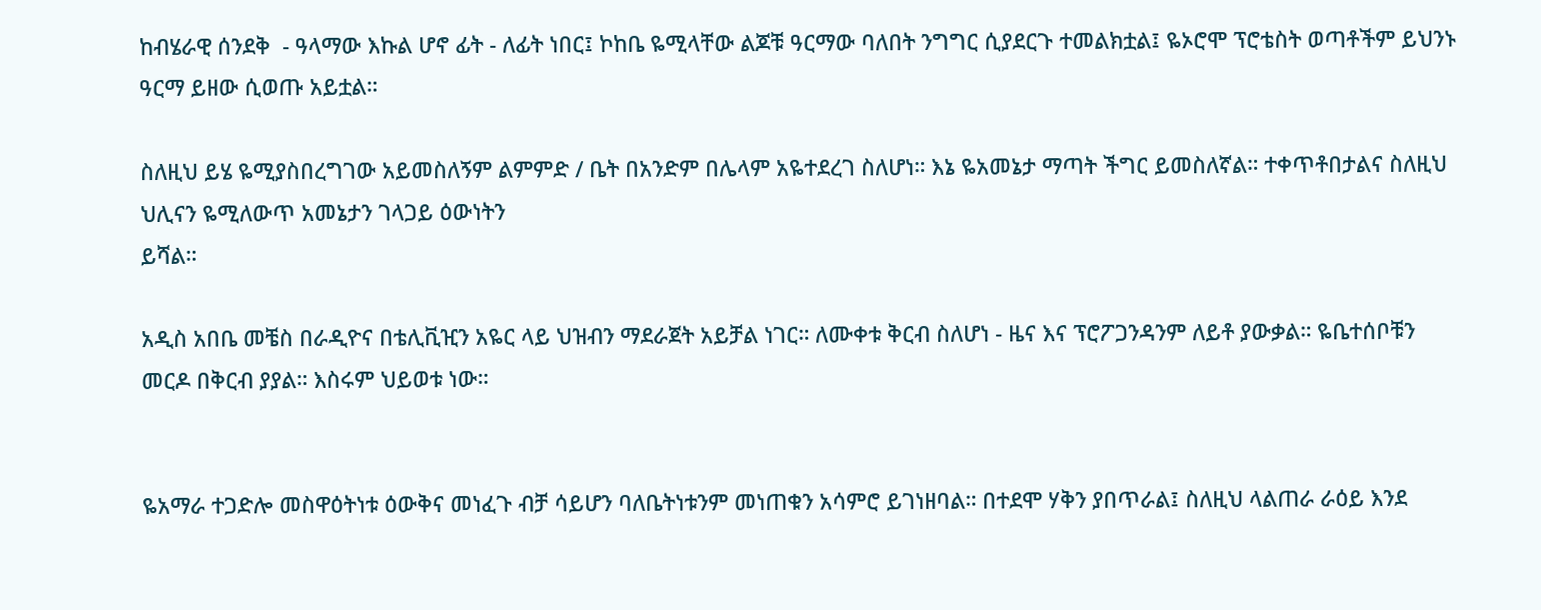ከብሄራዊ ሰንደቅ  - ዓላማው እኩል ሆኖ ፊት - ለፊት ነበር፤ ኮከቤ ዬሚላቸው ልጆቹ ዓርማው ባለበት ንግግር ሲያደርጉ ተመልክቷል፤ ዬኦሮሞ ፕሮቴስት ወጣቶችም ይህንኑ ዓርማ ይዘው ሲወጡ አይቷል።

ስለዚህ ይሄ ዬሚያስበረግገው አይመስለኝም ልምምድ / ቤት በአንድም በሌላም አዬተደረገ ስለሆነ። እኔ ዬአመኔታ ማጣት ችግር ይመስለኛል። ተቀጥቶበታልና ስለዚህ ህሊናን ዬሚለውጥ አመኔታን ገላጋይ ዕውነትን
ይሻል።

አዲስ አበቤ መቼስ በራዲዮና በቴሊቪዢን አዬር ላይ ህዝብን ማደራጀት አይቻል ነገር። ለሙቀቱ ቅርብ ስለሆነ - ዜና እና ፕሮፖጋንዳንም ለይቶ ያውቃል። ዬቤተሰቦቹን መርዶ በቅርብ ያያል። እስሩም ህይወቱ ነው።


ዬአማራ ተጋድሎ መስዋዕትነቱ ዕውቅና መነፈጉ ብቻ ሳይሆን ባለቤትነቱንም መነጠቁን አሳምሮ ይገነዘባል። በተደሞ ሃቅን ያበጥራል፤ ስለዚህ ላልጠራ ራዕይ እንደ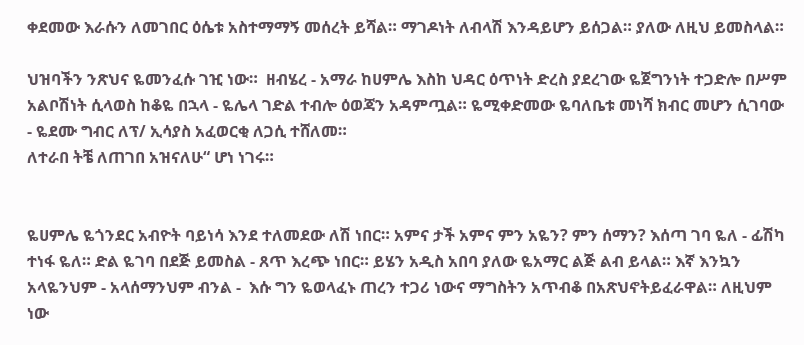ቀደመው እራሱን ለመገበር ዕሴቱ አስተማማኝ መሰረት ይሻል። ማገዶነት ለብላሽ እንዳይሆን ይሰጋል። ያለው ለዚህ ይመስላል።

ህዝባችን ንጽህና ዬመንፈሱ ገዢ ነው።  ዘብሄረ - አማራ ከሀምሌ እስከ ህዳር ዕጥነት ድረስ ያደረገው ዬጀግንነት ተጋድሎ በሥም አልቦሽነት ሲላወስ ከቆዬ በኋላ - ዬሌላ ገድል ተብሎ ዕወጃን አዳምጧል። ዬሚቀድመው ዬባለቤቱ መነሻ ክብር መሆን ሲገባው - ዬደሙ ግብር ለፕ/ ኢሳያስ አፈወርቂ ለጋሲ ተሸለመ።
ለተራበ ትቼ ለጠገበ አዝናለሁ“ ሆነ ነገሩ።


ዬሀምሌ ዬጎንደር አብዮት ባይነሳ እንደ ተለመደው ለሽ ነበር። አምና ታች አምና ምን አዬን? ምን ሰማን? እሰጣ ገባ ዬለ - ፊሽካ ተነፋ ዬለ። ድል ዬገባ በደጅ ይመስል - ጸጥ እረጭ ነበር። ይሄን አዲስ አበባ ያለው ዬአማር ልጅ ልብ ይላል። እኛ እንኳን አላዬንህም - አላሰማንህም ብንል -  እሱ ግን ዬወላፈኑ ጠረን ተጋሪ ነውና ማግስትን አጥብቆ በአጽህኖትይፈራዋል። ለዚህም ነው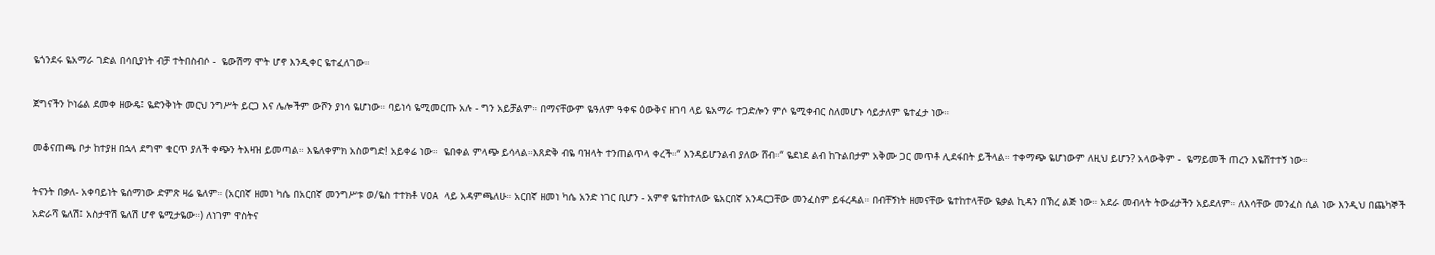ዬጎንደሩ ዬአማራ ገድል በሳቢያነት ብቻ ተትበስብሶ -  ዬውሽማ ሞት ሆኖ እንዲቀር ዬተፈለገው።

ጀግናችን ኮነሬል ደመቀ ዘውዴ፤ ዬድንቅነት መርህ ንግሥት ይርጋ እና ሌሎችም ውሾን ያነሳ ዬሆነው። ባይነሳ ዬሚመርጡ አሉ - ግን አይቻልም። በማናቸውም ዬዓለም ዓቀፍ ዕውቅና ዘገባ ላይ ዬአማራ ተጋድሎን ምሶ ዬሚቀብር ስለመሆኑ ሳይታለም ዬተፈታ ነው።

መቆናጠጫ ቦታ ከተያዘ በኋላ ደግሞ ቁርጥ ያለች ቀጭን ትእዛዝ ይመጣል። እዬለቀምክ አስወግድ! አይቀሬ ነው።  ዬበቀል ምላጭ ይሳላል።እጸድቅ ብዬ ባዝላት ተንጠልጥላ ቀረች።“ እንዳይሆንልብ ያለው ሸብ።“ ዬደነደ ልብ ከጉልበታም አቅሙ ጋር መጥቶ ሊደፋበት ይችላል። ተቀማጭ ዬሆነውም ለዚህ ይሆን? አላውቅም -  ዬማይመች ጠረን እዬሸተተኝ ነው።

ትናንት በቃለ- አቀባይነት ዬሰማነው ድምጽ ዛሬ ዬለም። (አርበኛ ዘመነ ካሴ በአርበኛ መንግሥቱ ወ/ዬስ ተተክቶ VOA ላይ አዳምጫለሁ። አርበኛ ዘመነ ካሴ አንድ ነገር ቢሆን - አምኖ ዬተከተለው ዬአርበኛ አንዳርጋቸው መንፈስም ይፋረዳል። በብቸኝነት ዘመናቸው ዬተከተላቸው ዬቃል ኪዳን በኽረ ልጅ ነው። አደራ መብላት ትውፊታችን አይደለም። ለእሳቸው መንፈስ ሲል ነው እንዲህ በጨካኞች አድራሻ ዬለሽ፤ አስታዋሽ ዬለሽ ሆኖ ዬሚታዬው።) ለነገም ዋስትና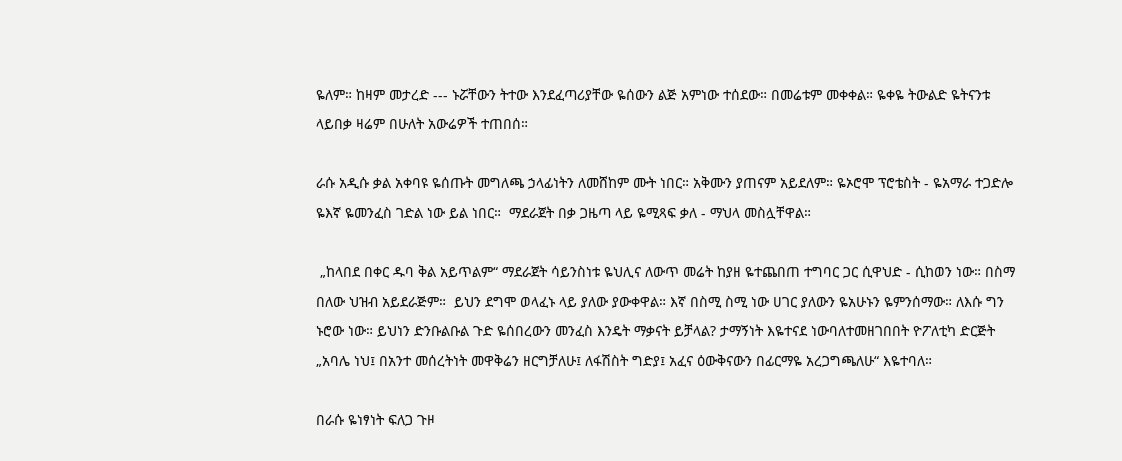ዬለም። ከዛም መታረድ --- ኑሯቸውን ትተው እንደፈጣሪያቸው ዬሰውን ልጅ አምነው ተሰደው። በመሬቱም መቀቀል። ዬቀዬ ትውልድ ዬትናንቱ ላይበቃ ዛሬም በሁለት አውሬዎች ተጠበሰ።

ራሱ አዲሱ ቃል አቀባዩ ዬሰጡት መግለጫ ኃላፊነትን ለመሸከም ሙት ነበር። አቅሙን ያጠናም አይደለም። ዬኦሮሞ ፕሮቴስት - ዬአማራ ተጋድሎ ዬእኛ ዬመንፈስ ገድል ነው ይል ነበር።  ማደራጀት በቃ ጋዜጣ ላይ ዬሚጻፍ ቃለ - ማህላ መስሏቸዋል።

 „ከላበደ በቀር ዱባ ቅል አይጥልም“ ማደራጀት ሳይንስነቱ ዬህሊና ለውጥ መሬት ከያዘ ዬተጨበጠ ተግባር ጋር ሲዋህድ - ሲከወን ነው። በስማ በለው ህዝብ አይደራጅም።  ይህን ደግሞ ወላፈኑ ላይ ያለው ያውቀዋል። እኛ በስሚ ስሚ ነው ሀገር ያለውን ዬአሁኑን ዬምንሰማው። ለእሱ ግን ኑሮው ነው። ይህነን ድንቡልቡል ጉድ ዬሰበረውን መንፈስ እንዴት ማቃናት ይቻላል? ታማኝነት እዬተናደ ነውባለተመዘገበበት ዮፖለቲካ ድርጅት „አባሌ ነህ፤ በአንተ መሰረትነት መዋቅሬን ዘርግቻለሁ፤ ለፋሽስት ግድያ፤ አፈና ዕውቅናውን በፊርማዬ አረጋግጫለሁ“ እዬተባለ።

በራሱ ዬነፃነት ፍለጋ ጉዞ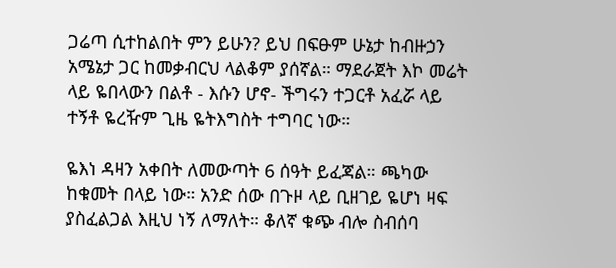ጋሬጣ ሲተከልበት ምን ይሁን? ይህ በፍፁም ሁኔታ ከብዙኃን አሜኔታ ጋር ከመቃብርህ ላልቆም ያሰኛል። ማደራጀት እኮ መሬት ላይ ዬበላውን በልቶ - እሱን ሆኖ- ችግሩን ተጋርቶ አፈሯ ላይ ተኝቶ ዬረዥም ጊዜ ዬትእግስት ተግባር ነው።

ዬእነ ዳዛን አቀበት ለመውጣት 6 ሰዓት ይፈጃል። ጫካው ከቁመት በላይ ነው። አንድ ሰው በጉዞ ላይ ቢዘገይ ዬሆነ ዛፍ ያስፈልጋል እዚህ ነኝ ለማለት። ቆለኛ ቁጭ ብሎ ስብሰባ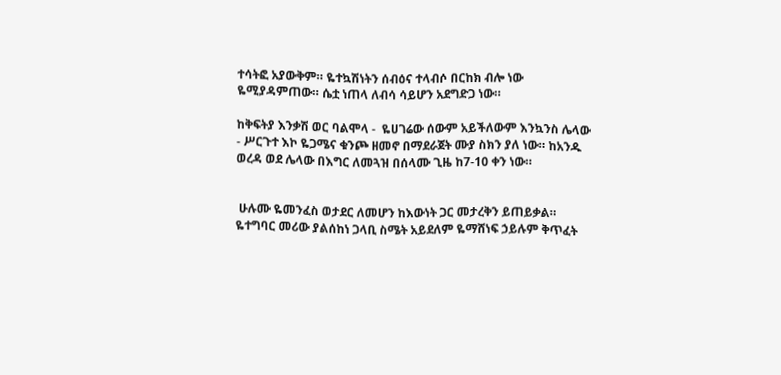ተሳትፎ አያውቅም። ዬተኳሽነትን ሰብዕና ተላብሶ በርከክ ብሎ ነው ዬሚያዳምጠው። ሴቷ ነጠላ ለብሳ ሳይሆን አደግድጋ ነው።

ከቅፍትያ እንቃሽ ወር ባልሞላ -  ዬሀገሬው ሰውም አይችለውም እንኳንስ ሌላው - ሥርጉተ እኮ ዬጋሜና ቁንጮ ዘመኖ በማደራጀት ሙያ ስክን ያለ ነው። ከአንዱ ወረዳ ወደ ሌላው በእግር ለመጓዝ በሰላሙ ጊዜ ከ7-10 ቀን ነው።


 ሁሉሙ ዬመንፈስ ወታደር ለመሆን ከእውነት ጋር መታረቅን ይጠይቃል። ዬተግባር መሪው ያልሰከነ ጋላቢ ስሜት አይደለም ዬማሸነፍ ኃይሉም ቅጥፈት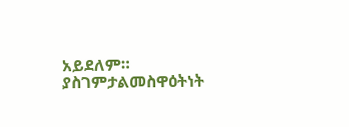አይደለም።  ያስገምታልመስዋዕትነት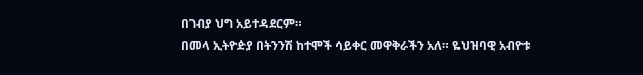በገብያ ህግ አይተዳደርም።
በመላ ኢትዮዽያ በትንንሽ ከተሞች ሳይቀር መዋቅራችን አለ። ዬህዝባዊ አብዮቱ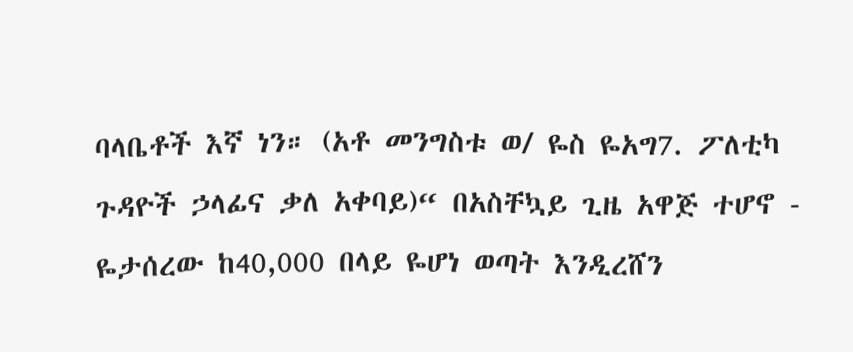ባላቤቶች እኛ ነን። (አቶ መንግስቱ ወ/ ዬስ ዬአግ7. ፖለቲካ ጉዳዮች ኃላፊና ቃለ አቀባይ)“ በአስቸኳይ ጊዜ አዋጅ ተሆኖ - ዬታሰረው ከ40,000 በላይ ዬሆነ ወጣት እንዲረሸን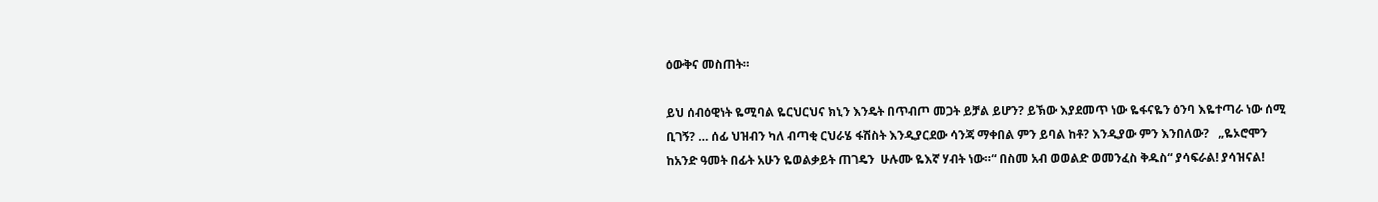ዕውቅና መስጠት።

ይህ ሰብዕዊነት ዬሚባል ዬርህርህና ክኒን እንዴት በጥብጦ መጋት ይቻል ይሆን? ይኽው እያደመጥ ነው ዬፋናዬን ዕንባ እዬተጣራ ነው ሰሚ ቢገኝ? … ሰፊ ህዝብን ካለ ብጣቂ ርህራሄ ፋሽስት እንዲያርደው ሳንጃ ማቀበል ምን ይባል ከቶ? እንዲያው ምን እንበለው?   „ዬኦሮሞን ከአንድ ዓመት በፊት አሁን ዬወልቃይት ጠገዴን  ሁሉሙ ዬእኛ ሃብት ነው።“ በስመ አብ ወወልድ ወመንፈስ ቅዱስ“ ያሳፍራል! ያሳዝናል!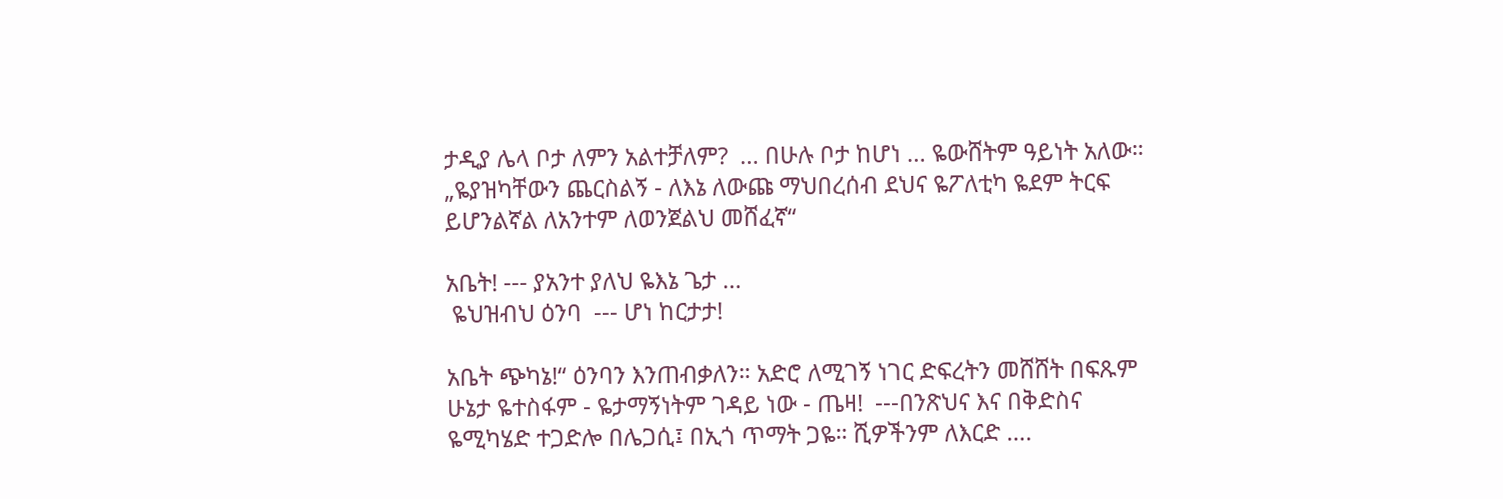ታዲያ ሌላ ቦታ ለምን አልተቻለም?  … በሁሉ ቦታ ከሆነ … ዬውሸትም ዓይነት አለው። „ዬያዝካቸውን ጨርስልኝ - ለእኔ ለውጩ ማህበረሰብ ደህና ዬፖለቲካ ዬደም ትርፍ ይሆንልኛል ለአንተም ለወንጀልህ መሸፈኛ“

አቤት! --- ያአንተ ያለህ ዬእኔ ጌታ …
 ዬህዝብህ ዕንባ  --- ሆነ ከርታታ!

አቤት ጭካኔ!“ ዕንባን እንጠብቃለን። አድሮ ለሚገኝ ነገር ድፍረትን መሸሸት በፍጹም ሁኔታ ዬተስፋም - ዬታማኝነትም ገዳይ ነው - ጤዛ!  ---በንጽህና እና በቅድስና ዬሚካሄድ ተጋድሎ በሌጋሲ፤ በኢጎ ጥማት ጋዬ። ሺዎችንም ለእርድ ….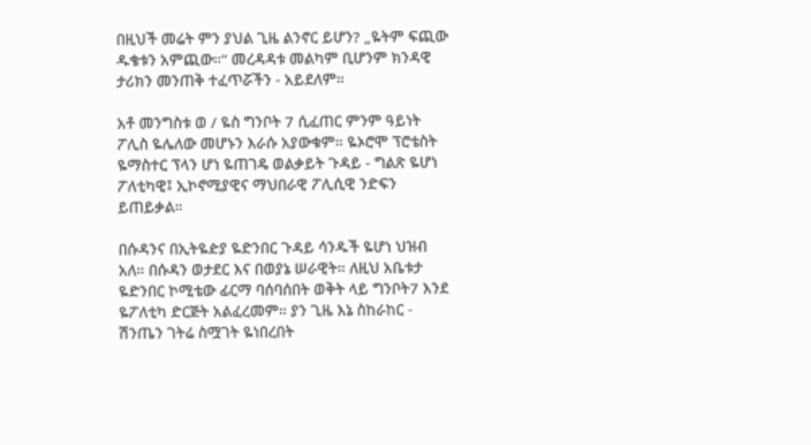በዚህች መሬት ምን ያህል ጊዜ ልንኖር ይሆን? „ዬትም ፍጪው ዱቄቱን አምጪው።“ መረዳዳቱ መልካም ቢሆንም ክንዳዊ ታሪክን መንጠቅ ተፈጥሯችን - አይደለም።

አቶ መንግስቱ ወ / ዬስ ግንቦት 7 ሲፈጠር ምንም ዓይነት ፖሊስ ዬሌለው መሆኑን እራሱ አያውቁም። ዬኦሮሞ ፕሮቴስት ዬማስተር ፕላን ሆነ ዬጠገዴ ወልቃይት ጉዳይ - ግልጽ ዬሆነ ፖለቲካዊ፤ ኢኮኖሚያዊና ማህበራዊ ፖሊሲዊ ንድፍን ይጠይቃል።

በሱዳንና በኢትዬዽያ ዬድንበር ጉዳይ ሳንዱች ዬሆነ ህዝብ አለ። በሱዳን ወታደር እና በወያኔ ሠራዊት። ለዚህ አቤቱታ ዬድንበር ኮሚቴው ፊርማ ባሰባሰበት ወቅት ላይ ግንቦት7 እንደ ዬፖለቲካ ድርጅት አልፈረመም። ያን ጊዜ እኔ ስከራከር - ሽንጤን ገትሬ ስሟገት ዬነበረበት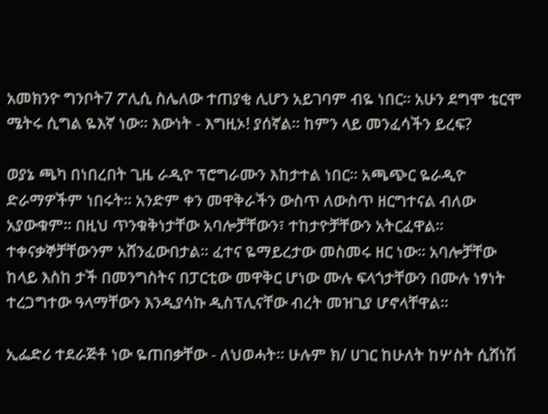አመክንዮ ግንቦት7 ፖሊሲ ስሌለው ተጠያቂ ሊሆን አይገባም ብዬ ነበር። አሁን ደግሞ ቴርሞ ሜትሩ ሲግል ዬእኛ ነው። እውነት - እግዚኦ! ያሰኛል። ከምን ላይ መንፈሳችን ይረፍ?

ወያኔ ጫካ በነበረበት ጊዜ ራዲዮ ፕሮግራሙን እከታተል ነበር። አጫጭር ዬራዲዮ ድራማዎችም ነበሩት። አንድም ቀን መዋቅራችን ውስጥ ለውስጥ ዘርግተናል ብለው አያውቁም። በዚህ ጥንቁቅነታቸው አባሎቻቸውን፣ ተከታዮቻቸውን አትርፈዋል። ተቀናቃኞቻቸውንም አሸንፈውበታል። ፈተና ዬማይረታው መስመሩ ዘር ነው። አባሎቻቸው ከላይ እስከ ታች በመንግስትና በፓርቲው መዋቅር ሆነው ሙሉ ፍላጎታቸውን በሙሉ ነፃነት ተረጋግተው ዓላማቸውን እንዲያሳኩ ዲስፕሊናቸው ብረት መዝጊያ ሆኖላቸዋል።

ኢፌድሪ ተደራጅቶ ነው ዬጠበቃቸው - ለህወሓት። ሁሉም ክ/ ሀገር ከሁለት ከሦስት ሲሸነሽ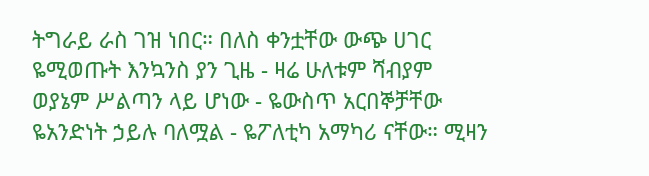ትግራይ ራስ ገዝ ነበር። በለስ ቀንቷቸው ውጭ ሀገር ዬሚወጡት እንኳንስ ያን ጊዜ - ዛሬ ሁለቱም ሻብያም ወያኔም ሥልጣን ላይ ሆነው - ዬውስጥ አርበኞቻቸው ዬአንድነት ኃይሉ ባለሟል - ዬፖለቲካ አማካሪ ናቸው። ሚዛን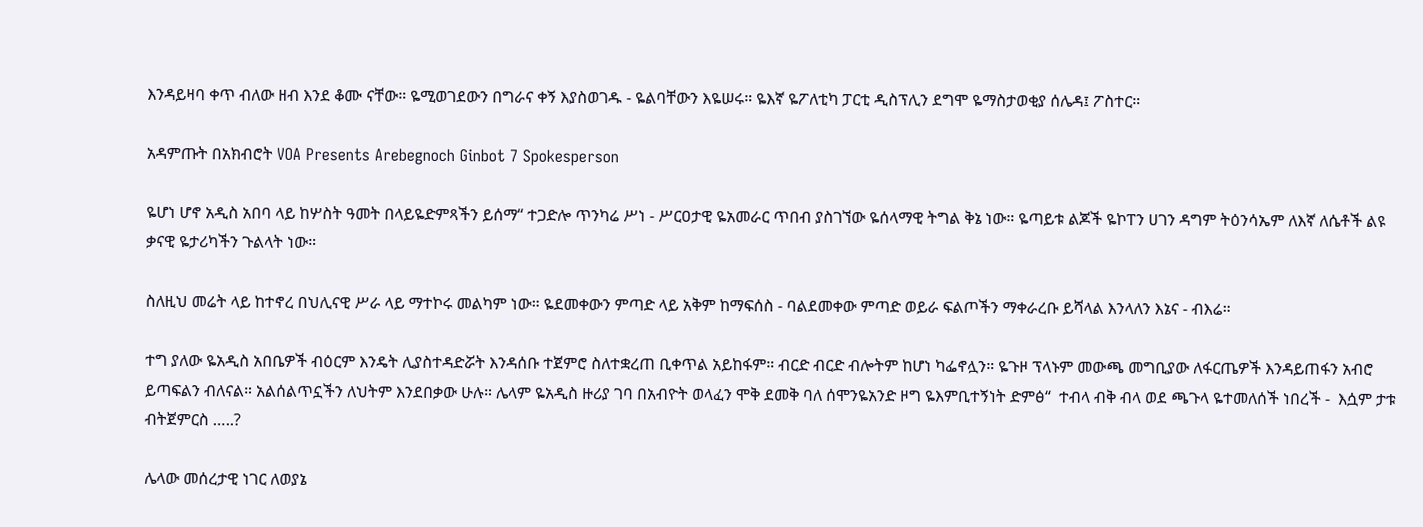እንዳይዛባ ቀጥ ብለው ዘብ እንደ ቆሙ ናቸው። ዬሚወገደውን በግራና ቀኝ እያስወገዱ - ዬልባቸውን እዬሠሩ። ዬእኛ ዬፖለቲካ ፓርቲ ዲስፕሊን ደግሞ ዬማስታወቂያ ሰሌዳ፤ ፖስተር።

አዳምጡት በአክብሮት VOA Presents Arebegnoch Ginbot 7 Spokesperson

ዬሆነ ሆኖ አዲስ አበባ ላይ ከሦስት ዓመት በላይዬድምጻችን ይሰማ“ ተጋድሎ ጥንካሬ ሥነ - ሥርዐታዊ ዬአመራር ጥበብ ያስገኘው ዬሰላማዊ ትግል ቅኔ ነው። ዬጣይቱ ልጆች ዬኮፐን ሀገን ዳግም ትዕንሳኤም ለእኛ ለሴቶች ልዩ ቃናዊ ዬታሪካችን ጉልላት ነው።

ስለዚህ መሬት ላይ ከተኖረ በህሊናዊ ሥራ ላይ ማተኮሩ መልካም ነው። ዬደመቀውን ምጣድ ላይ አቅም ከማፍሰስ - ባልደመቀው ምጣድ ወይራ ፍልጦችን ማቀራረቡ ይሻላል እንላለን እኔና - ብእሬ።

ተግ ያለው ዬአዲስ አበቤዎች ብዕርም እንዴት ሊያስተዳድሯት እንዳሰቡ ተጀምሮ ስለተቋረጠ ቢቀጥል አይከፋም። ብርድ ብርድ ብሎትም ከሆነ ካፌኖሏን። ዬጉዞ ፕላኑም መውጫ መግቢያው ለፋርጤዎች እንዳይጠፋን አብሮ ይጣፍልን ብለናል። አልሰልጥኗችን ለህትም እንደበቃው ሁሉ። ሌላም ዬአዲስ ዙሪያ ገባ በአብዮት ወላፈን ሞቅ ደመቅ ባለ ሰሞንዬአንድ ዞግ ዬእምቢተኝነት ድምፅ“  ተብላ ብቅ ብላ ወደ ጫጉላ ዬተመለሰች ነበረች -  እሷም ታቱ ብትጀምርስ …..?

ሌላው መሰረታዊ ነገር ለወያኔ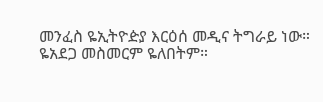መንፈስ ዬኢትዮዽያ እርዕሰ መዲና ትግራይ ነው። ዬአደጋ መስመርም ዬለበትም።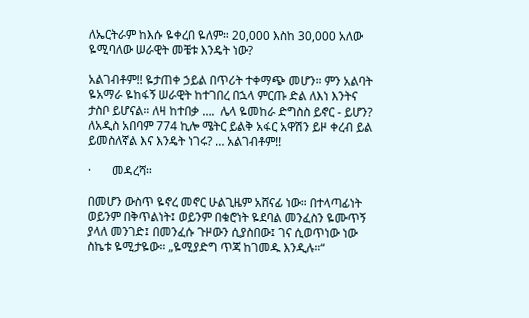ለኤርትራም ከእሱ ዬቀረበ ዬለም። 20,000 እስከ 30,000 አለው ዬሚባለው ሠራዊት መቼቱ እንዴት ነው?

አልገብቶም!! ዬታጠቀ ኃይል በጥሪት ተቀማጭ መሆን። ምን አልባት ዬአማራ ዬከፋኝ ሠራዊት ከተገበረ በኋላ ምርጡ ድል ለእነ እንትና ታስቦ ይሆናል። ለዛ ከተበቃ ….  ሌላ ዬመከራ ድግስስ ይኖር - ይሆን?  ለአዲስ አበባም 774 ኪሎ ሜትር ይልቅ አፋር አዋሽን ይዞ ቀረብ ይል ይመስለኛል እና እንዴት ነገሩ? … አልገብቶም!!

·       መዳረሻ።

በመሆን ውስጥ ዬኖረ መኖር ሁልጊዜም አሸናፊ ነው። በተላጣፊነት ወይንም በቅጥልነት፤ ወይንም በቁሮነት ዬደባል መንፈስን ዬሙጥኝ ያላለ መንገድ፤ በመንፈሱ ጉዞውን ሲያስበው፤ ገና ሲወጥነው ነው ስኬቱ ዬሚታዬው። „ዬሚያድግ ጥጃ ከገመዱ እንዲሉ።“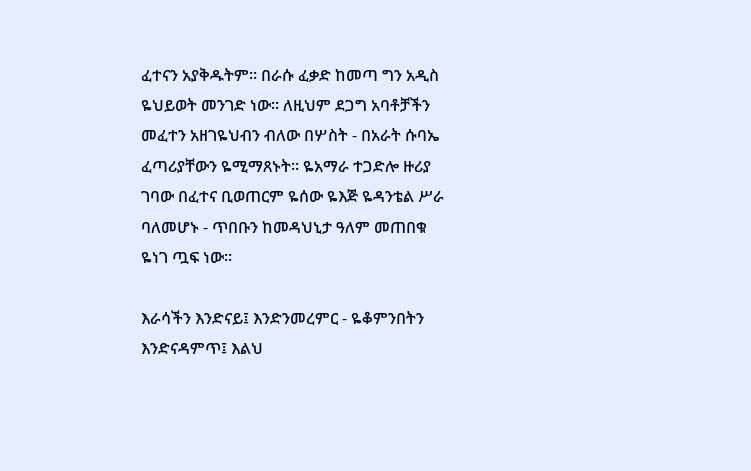ፈተናን አያቅዱትም። በራሱ ፈቃድ ከመጣ ግን አዲስ ዬህይወት መንገድ ነው። ለዚህም ደጋግ አባቶቻችን መፈተን አዘገዬህብን ብለው በሦስት - በአራት ሱባኤ ፈጣሪያቸውን ዬሚማጸኑት። ዬአማራ ተጋድሎ ዙሪያ ገባው በፈተና ቢወጠርም ዬሰው ዬእጅ ዬዳንቴል ሥራ ባለመሆኑ - ጥበቡን ከመዳህኒታ ዓለም መጠበቁ ዬነገ ጧፍ ነው።

እራሳችን እንድናይ፤ እንድንመረምር - ዬቆምንበትን እንድናዳምጥ፤ እልህ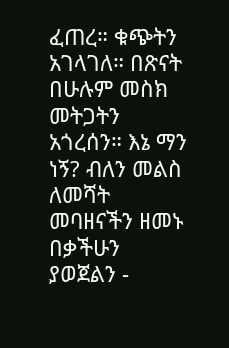ፈጠረ። ቁጭትን አገላገለ። በጽናት በሁሉም መስክ መትጋትን አጎረሰን። እኔ ማን ነኝ? ብለን መልስ ለመሻት መባዘናችን ዘመኑ በቃችሁን ያወጀልን -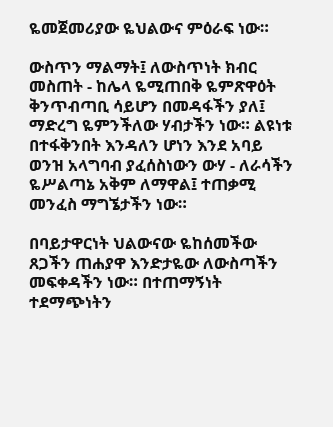ዬመጀመሪያው ዬህልውና ምዕራፍ ነው።

ውስጥን ማልማት፤ ለውስጥነት ክብር መስጠት - ከሌላ ዬሚጠበቅ ዬምጽዋዕት ቅንጥብጣቢ ሳይሆን በመዳፋችን ያለ፤ ማድረግ ዬምንችለው ሃብታችን ነው። ልዩነቱ በተፋቅንበት እንዳለን ሆነን እንደ አባይ ወንዝ አላግባብ ያፈሰስነውን ውሃ - ለራሳችን ዬሥልጣኔ አቅም ለማዋል፤ ተጠቃሚ መንፈስ ማግኜታችን ነው።

በባይታዋርነት ህልውናው ዬከሰመችው ጸጋችን ጠሐያዋ እንድታዬው ለውስጣችን መፍቀዳችን ነው። በተጠማኝነት ተደማጭነትን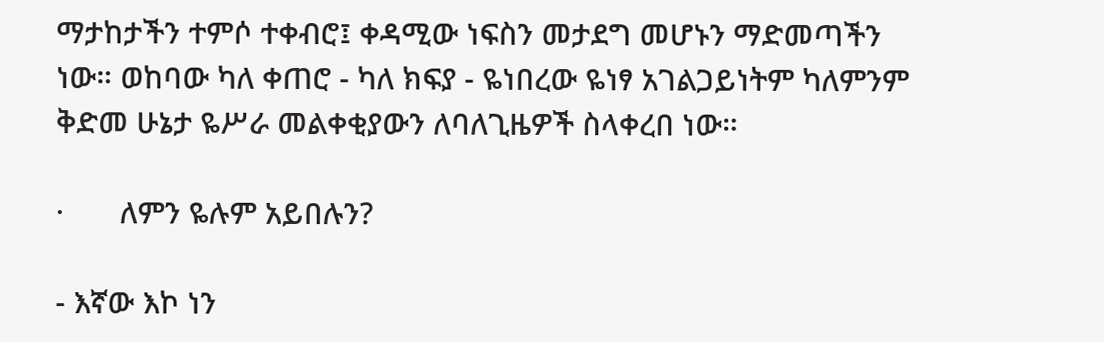ማታከታችን ተምሶ ተቀብሮ፤ ቀዳሚው ነፍስን መታደግ መሆኑን ማድመጣችን ነው። ወከባው ካለ ቀጠሮ - ካለ ክፍያ - ዬነበረው ዬነፃ አገልጋይነትም ካለምንም ቅድመ ሁኔታ ዬሥራ መልቀቂያውን ለባለጊዜዎች ስላቀረበ ነው።

·       ለምን ዬሉም አይበሉን?

- እኛው እኮ ነን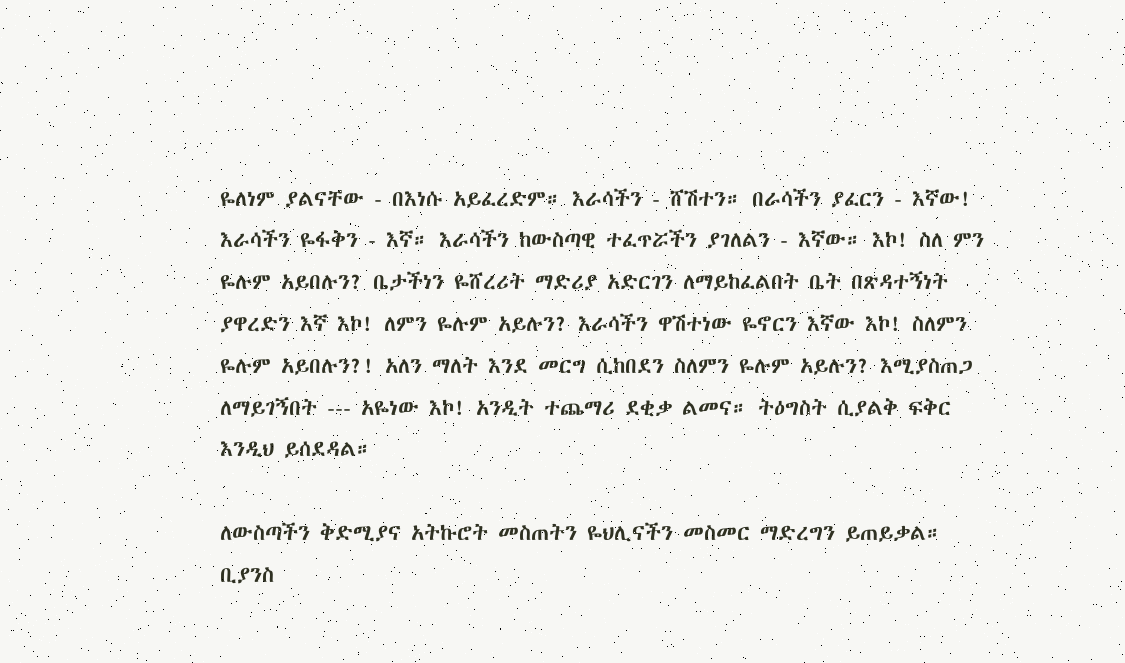ዬለነም ያልናቸው - በእነሱ አይፈረድም። እራሳችን - ሸሽተን። በራሳችን ያፈርን - እኛው! እራሳችን ዬፋቅን - እኛ። እራሳችን ከውስጣዊ ተፈጥሯችን ያገለልን - እኛው። እኮ! ስለ ምን ዬሉም አይበሉን? ቤታችነን ዬሸረሪት ማድሪያ አድርገን ለማይከፈልበት ቤት በጽዳተኝነት ያዋረድን እኛ እኮ! ለምን ዬሉም አይሉን? እራሳችን ዋሽተነው ዬኖርን እኛው እኮ! ስለምን ዬሉም አይበሉን?! አለን ማለት እንደ መርግ ሲከበደን ስለምን ዬሉም አይሉን? እሚያስጠጋ ለማይገኝበት --- አዬነው እኮ! አንዲት ተጨማሪ ደቂቃ ልመና። ትዕግስት ሲያልቅ ፍቅር እንዲህ ይሰደዳል።

ለውስጣችን ቅድሚያና አትኩሮት መስጠትን ዬህሊናችን መስመር ማድረግን ይጠይቃል። ቢያንስ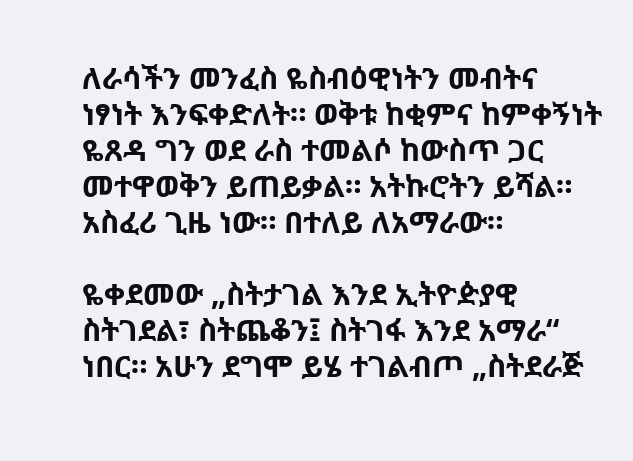ለራሳችን መንፈስ ዬስብዕዊነትን መብትና ነፃነት እንፍቀድለት። ወቅቱ ከቂምና ከምቀኝነት ዬጸዳ ግን ወደ ራስ ተመልሶ ከውስጥ ጋር መተዋወቅን ይጠይቃል። አትኩሮትን ይሻል። አስፈሪ ጊዜ ነው። በተለይ ለአማራው።

ዬቀደመው „ስትታገል እንደ ኢትዮዽያዊ ስትገደል፣ ስትጨቆን፤ ስትገፋ እንደ አማራ“ ነበር። አሁን ደግሞ ይሄ ተገልብጦ „ስትደራጅ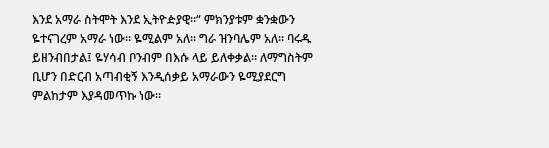እንደ አማራ ስትሞት እንደ ኢትዮዽያዊ።“ ምክንያቱም ቋንቋውን ዬተናገረም አማራ ነው። ዬሚልም አለ። ግራ ዝንባሌም አለ። ባሩዱ ይዘንብበታል፤ ዬሃሳብ ቦንብም በእሱ ላይ ይለቀቃል። ለማግስትም ቢሆን በድርብ አጣብቂኝ እንዲሰቃይ አማራውን ዬሚያደርግ ምልከታም እያዳመጥኩ ነው።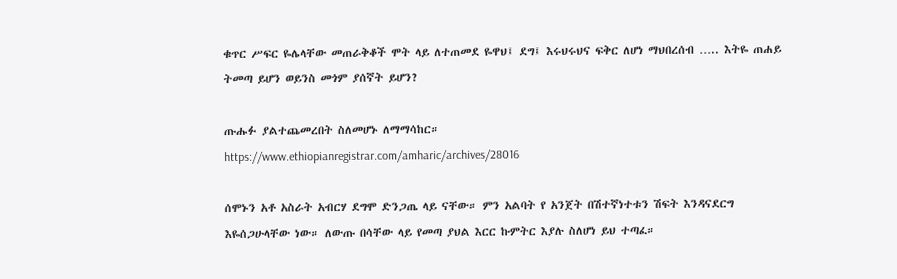ቁጥር ሥፍር ዬሌላቸው መጠራቅቆች ሞት ላይ ለተጠመደ ዬዋህ፤ ደግ፤ እሩህሩህና ፍቅር ለሆነ ማህበረሰብ ….. እትዬ ጠሐይ ትመጣ ይሆን ወይንስ መጎም ያሰኛት ይሆን?

ጡሑፉ ያልተጨመረበት ስለመሆኑ ለማማሳከር።
https://www.ethiopianregistrar.com/amharic/archives/28016

ሰሞኑን አቶ አስራት አብርሃ ደግሞ ድንጋጤ ላይ ናቸው። ምን አልባት የ አንጀት በሽተኛነተቱን ሽፍት እንዳናደርግ እዬሰጋሁላቸው ነው። ለውጡ በሳቸው ላይ የመጣ ያህል እርር ኩምትር እያሉ ስለሆነ ይህ ተጣፈ።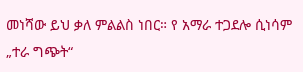መነሻው ይህ ቃለ ምልልስ ነበር። የ አማራ ተጋደሎ ሲነሳም „ተራ ግጭት“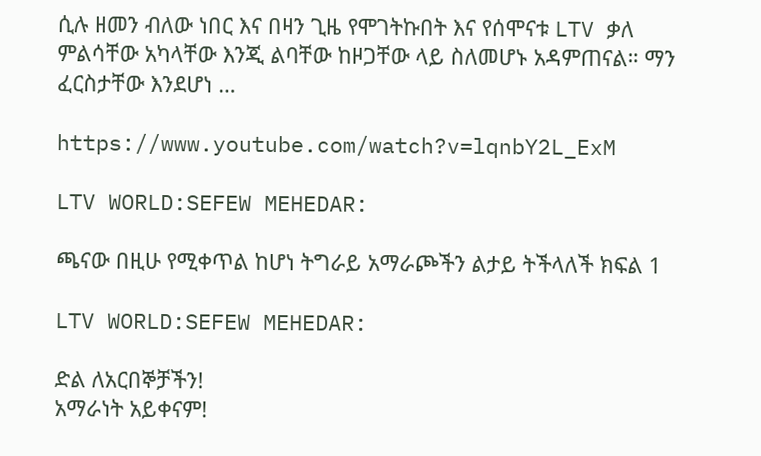ሲሉ ዘመን ብለው ነበር እና በዛን ጊዜ የሞገትኩበት እና የሰሞናቱ LTV ቃለ ምልሳቸው አካላቸው እንጂ ልባቸው ከዞጋቸው ላይ ስለመሆኑ አዳምጠናል። ማን ፈርስታቸው እንደሆነ …

https://www.youtube.com/watch?v=lqnbY2L_ExM

LTV WORLD:SEFEW MEHEDAR:

ጫናው በዚሁ የሚቀጥል ከሆነ ትግራይ አማራጮችን ልታይ ትችላለች ክፍል 1

LTV WORLD:SEFEW MEHEDAR:

ድል ለአርበኞቻችን!
አማራነት አይቀናም!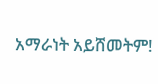አማራነት አይሸመትም!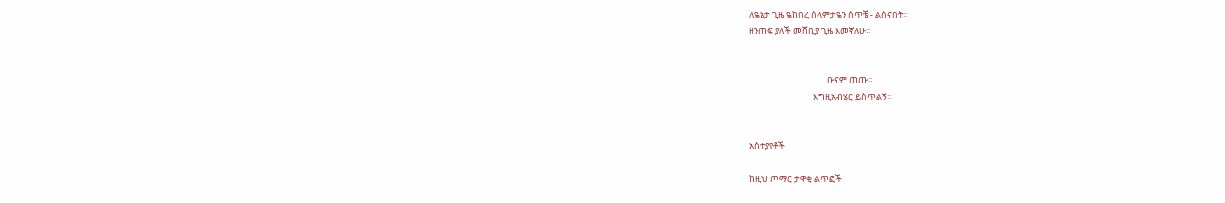ለዬኔታ ጊዜ ዬከበረ ሰላምታዬን ሰጥቼ - ልሰናበት።
ዘንጠፍ ያለች መሸቢያ ጊዜ እመኛለሁ።


                                       ቡናም ጠጡ።
                                እግዚአብሄር ይስጥልኝ።


አስተያየቶች

ከዚህ ጦማር ታዋቂ ልጥፎች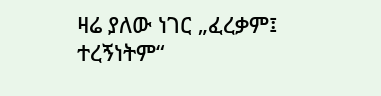ዛሬ ያለው ነገር „ፈረቃም፤ ተረኝነትም“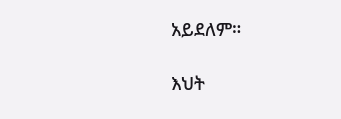አይደለም።

እህት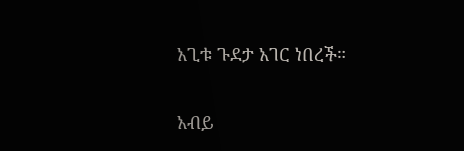አጊቱ ጉደታ አገር ነበረች።

አብይ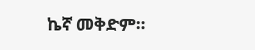ኬኛ መቅድም።